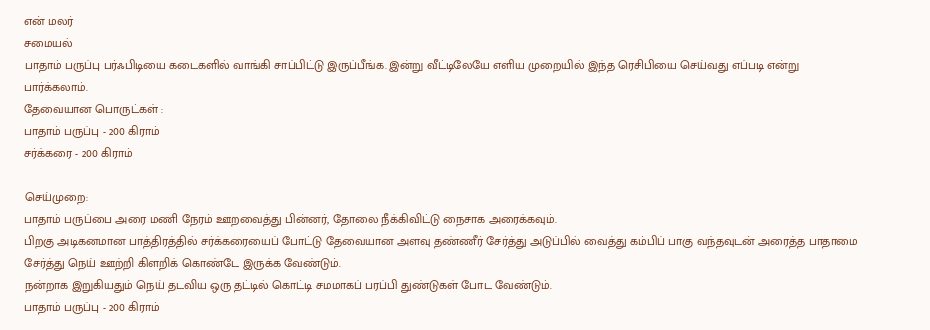என் மலர்
சமையல்
பாதாம் பருப்பு பர்ஃபிடியை கடைகளில் வாங்கி சாப்பிட்டு இருப்பீங்க. இன்று வீட்டிலேயே எளிய முறையில் இந்த ரெசிபியை செய்வது எப்படி என்று பார்க்கலாம்.
தேவையான பொருட்கள் :
பாதாம் பருப்பு - 200 கிராம்
சர்க்கரை - 200 கிராம்

செய்முறை:
பாதாம் பருப்பை அரை மணி நேரம் ஊறவைத்து பின்னர், தோலை நீக்கிவிட்டு நைசாக அரைக்கவும்.
பிறகு அடிகனமான பாத்திரத்தில் சர்க்கரையைப் போட்டு தேவையான அளவு தண்ணீர் சேர்த்து அடுப்பில் வைத்து கம்பிப் பாகு வந்தவுடன் அரைத்த பாதாமை சேர்த்து நெய் ஊற்றி கிளறிக் கொண்டே இருக்க வேண்டும்.
நன்றாக இறுகியதும் நெய் தடவிய ஒரு தட்டில் கொட்டி சமமாகப் பரப்பி துண்டுகள் போட வேண்டும்.
பாதாம் பருப்பு - 200 கிராம்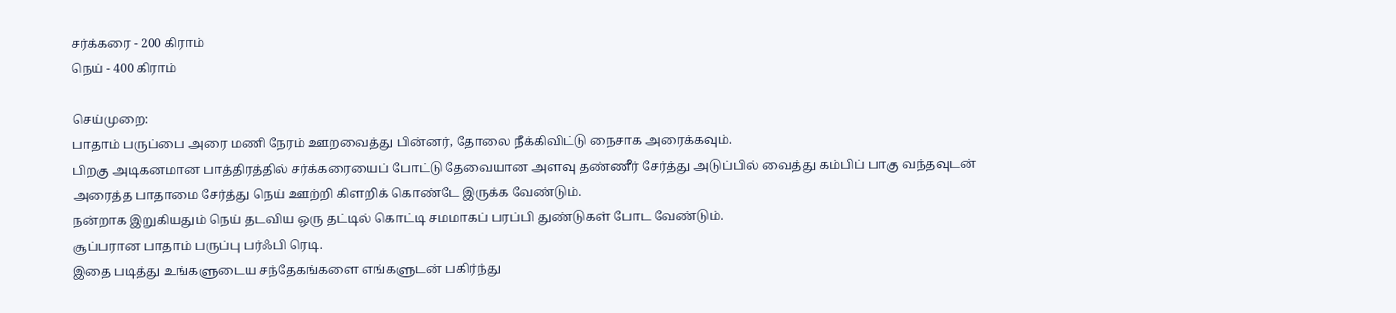சர்க்கரை - 200 கிராம்
நெய் - 400 கிராம்

செய்முறை:
பாதாம் பருப்பை அரை மணி நேரம் ஊறவைத்து பின்னர், தோலை நீக்கிவிட்டு நைசாக அரைக்கவும்.
பிறகு அடிகனமான பாத்திரத்தில் சர்க்கரையைப் போட்டு தேவையான அளவு தண்ணீர் சேர்த்து அடுப்பில் வைத்து கம்பிப் பாகு வந்தவுடன் அரைத்த பாதாமை சேர்த்து நெய் ஊற்றி கிளறிக் கொண்டே இருக்க வேண்டும்.
நன்றாக இறுகியதும் நெய் தடவிய ஒரு தட்டில் கொட்டி சமமாகப் பரப்பி துண்டுகள் போட வேண்டும்.
சூப்பரான பாதாம் பருப்பு பர்ஃபி ரெடி.
இதை படித்து உங்களுடைய சந்தேகங்களை எங்களுடன் பகிர்ந்து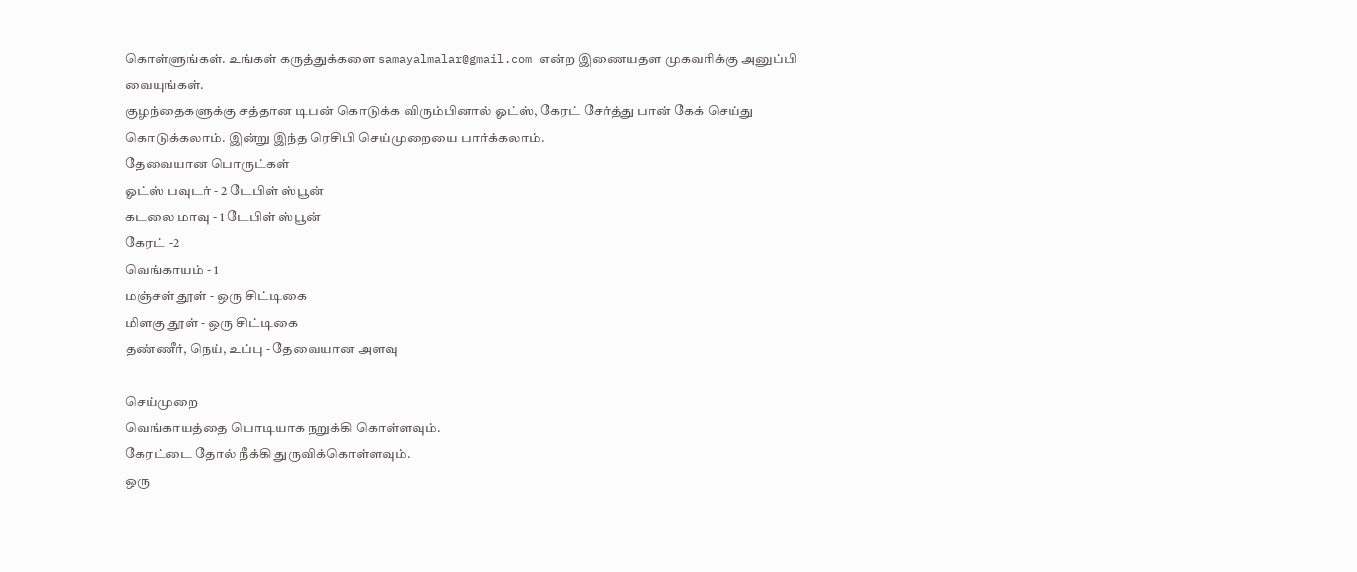கொள்ளுங்கள். உங்கள் கருத்துக்களை samayalmalar@gmail.com என்ற இணையதள முகவரிக்கு அனுப்பி வையுங்கள்.
குழந்தைகளுக்கு சத்தான டிபன் கொடுக்க விரும்பினால் ஓட்ஸ், கேரட் சேர்த்து பான் கேக் செய்து கொடுக்கலாம். இன்று இந்த ரெசிபி செய்முறையை பார்க்கலாம்.
தேவையான பொருட்கள்
ஓட்ஸ் பவுடர் - 2 டேபிள் ஸ்பூன்
கடலை மாவு - 1 டேபிள் ஸ்பூன்
கேரட் -2
வெங்காயம் - 1
மஞ்சள் தூள் - ஒரு சிட்டிகை
மிளகு தூள் - ஒரு சிட்டிகை
தண்ணீர், நெய், உப்பு - தேவையான அளவு

செய்முறை
வெங்காயத்தை பொடியாக நறுக்கி கொள்ளவும்.
கேரட்டை தோல் நீக்கி துருவிக்கொள்ளவும்.
ஒரு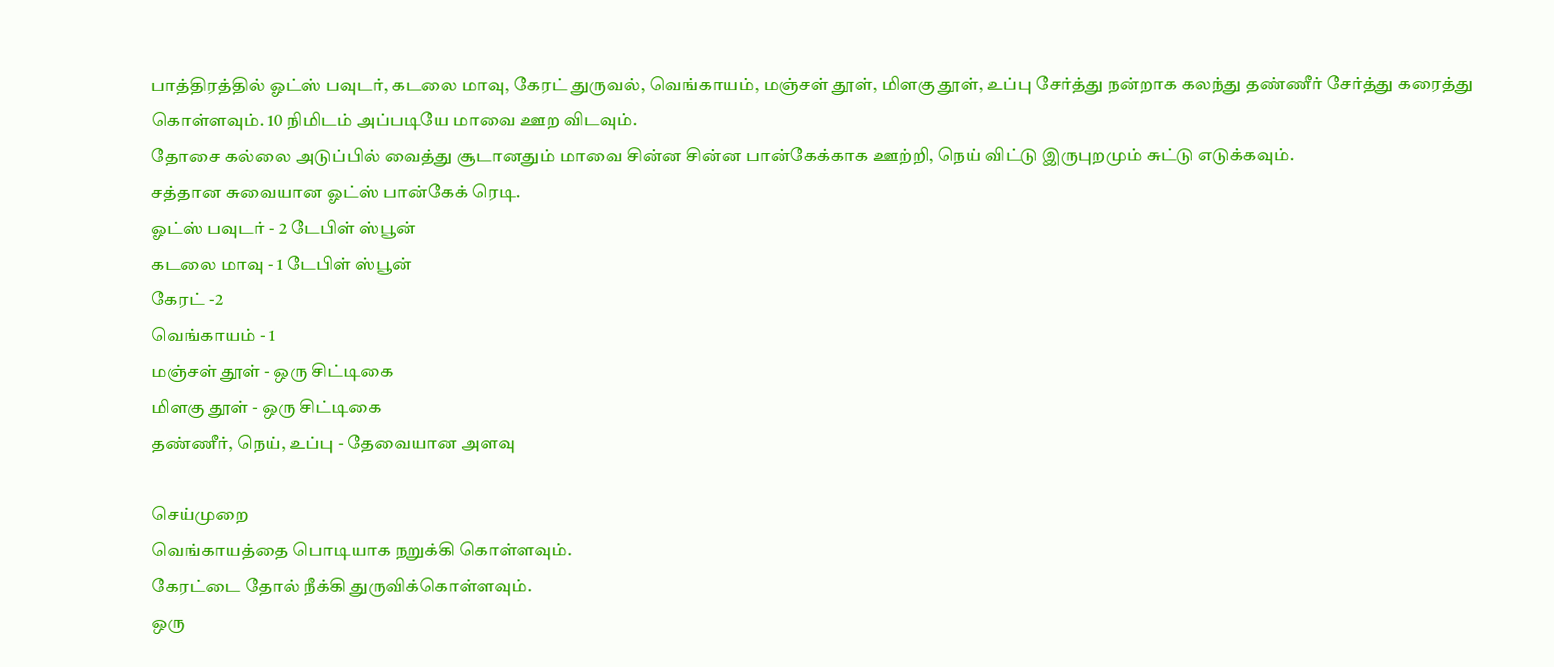பாத்திரத்தில் ஓட்ஸ் பவுடர், கடலை மாவு, கேரட் துருவல், வெங்காயம், மஞ்சள் தூள், மிளகு தூள், உப்பு சேர்த்து நன்றாக கலந்து தண்ணீர் சேர்த்து கரைத்து கொள்ளவும். 10 நிமிடம் அப்படியே மாவை ஊற விடவும்.
தோசை கல்லை அடுப்பில் வைத்து சூடானதும் மாவை சின்ன சின்ன பான்கேக்காக ஊற்றி, நெய் விட்டு இருபுறமும் சுட்டு எடுக்கவும்.
சத்தான சுவையான ஓட்ஸ் பான்கேக் ரெடி.
ஓட்ஸ் பவுடர் - 2 டேபிள் ஸ்பூன்
கடலை மாவு - 1 டேபிள் ஸ்பூன்
கேரட் -2
வெங்காயம் - 1
மஞ்சள் தூள் - ஒரு சிட்டிகை
மிளகு தூள் - ஒரு சிட்டிகை
தண்ணீர், நெய், உப்பு - தேவையான அளவு

செய்முறை
வெங்காயத்தை பொடியாக நறுக்கி கொள்ளவும்.
கேரட்டை தோல் நீக்கி துருவிக்கொள்ளவும்.
ஒரு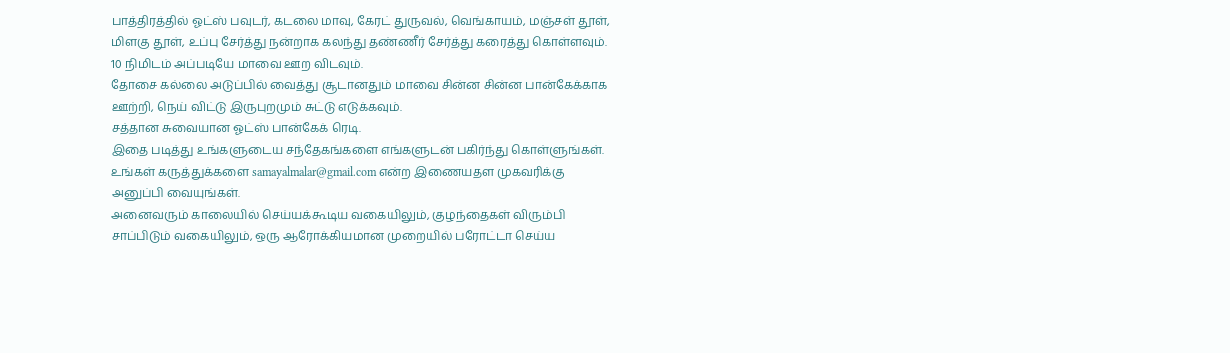பாத்திரத்தில் ஓட்ஸ் பவுடர், கடலை மாவு, கேரட் துருவல், வெங்காயம், மஞ்சள் தூள், மிளகு தூள், உப்பு சேர்த்து நன்றாக கலந்து தண்ணீர் சேர்த்து கரைத்து கொள்ளவும். 10 நிமிடம் அப்படியே மாவை ஊற விடவும்.
தோசை கல்லை அடுப்பில் வைத்து சூடானதும் மாவை சின்ன சின்ன பான்கேக்காக ஊற்றி, நெய் விட்டு இருபுறமும் சுட்டு எடுக்கவும்.
சத்தான சுவையான ஓட்ஸ் பான்கேக் ரெடி.
இதை படித்து உங்களுடைய சந்தேகங்களை எங்களுடன் பகிர்ந்து கொள்ளுங்கள். உங்கள் கருத்துக்களை samayalmalar@gmail.com என்ற இணையதள முகவரிக்கு அனுப்பி வையுங்கள்.
அனைவரும் காலையில் செய்யக்கூடிய வகையிலும், குழந்தைகள் விரும்பி சாப்பிடும் வகையிலும், ஒரு ஆரோக்கியமான முறையில் பரோட்டா செய்ய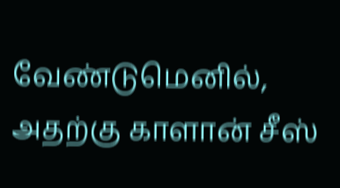வேண்டுமெனில், அதற்கு காளான் சீஸ்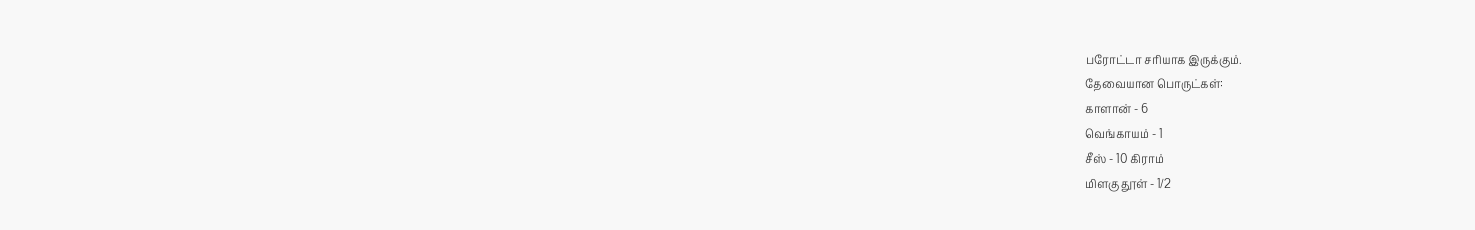பரோட்டா சரியாக இருக்கும்.
தேவையான பொருட்கள்:
காளான் - 6
வெங்காயம் - 1
சீஸ் - 10 கிராம்
மிளகு தூள் - 1/2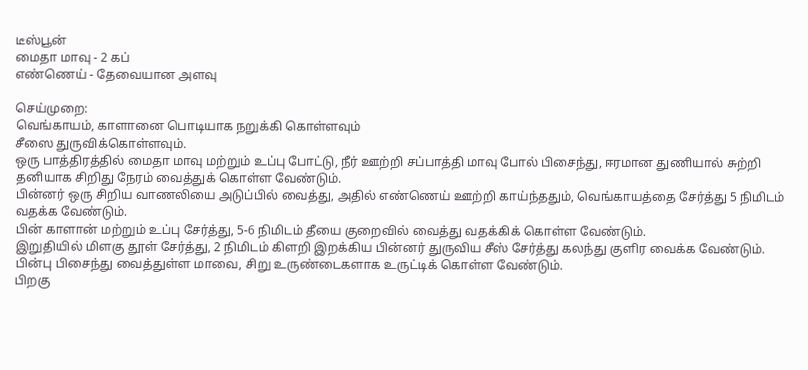டீஸ்பூன்
மைதா மாவு - 2 கப்
எண்ணெய் - தேவையான அளவு

செய்முறை:
வெங்காயம், காளானை பொடியாக நறுக்கி கொள்ளவும்
சீஸை துருவிக்கொள்ளவும்.
ஒரு பாத்திரத்தில் மைதா மாவு மற்றும் உப்பு போட்டு, நீர் ஊற்றி சப்பாத்தி மாவு போல் பிசைந்து, ஈரமான துணியால் சுற்றி தனியாக சிறிது நேரம் வைத்துக் கொள்ள வேண்டும்.
பின்னர் ஒரு சிறிய வாணலியை அடுப்பில் வைத்து, அதில் எண்ணெய் ஊற்றி காய்ந்ததும், வெங்காயத்தை சேர்த்து 5 நிமிடம் வதக்க வேண்டும்.
பின் காளான் மற்றும் உப்பு சேர்த்து, 5-6 நிமிடம் தீயை குறைவில் வைத்து வதக்கிக் கொள்ள வேண்டும்.
இறுதியில் மிளகு தூள் சேர்த்து, 2 நிமிடம் கிளறி இறக்கிய பின்னர் துருவிய சீஸ் சேர்த்து கலந்து குளிர வைக்க வேண்டும்.
பின்பு பிசைந்து வைத்துள்ள மாவை, சிறு உருண்டைகளாக உருட்டிக் கொள்ள வேண்டும்.
பிறகு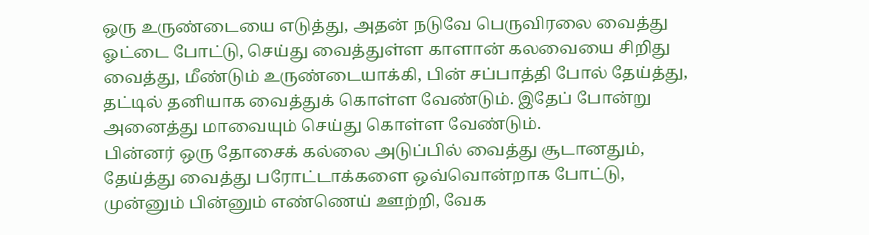ஒரு உருண்டையை எடுத்து, அதன் நடுவே பெருவிரலை வைத்து ஓட்டை போட்டு, செய்து வைத்துள்ள காளான் கலவையை சிறிது வைத்து, மீண்டும் உருண்டையாக்கி, பின் சப்பாத்தி போல் தேய்த்து, தட்டில் தனியாக வைத்துக் கொள்ள வேண்டும். இதேப் போன்று அனைத்து மாவையும் செய்து கொள்ள வேண்டும்.
பின்னர் ஒரு தோசைக் கல்லை அடுப்பில் வைத்து சூடானதும், தேய்த்து வைத்து பரோட்டாக்களை ஒவ்வொன்றாக போட்டு, முன்னும் பின்னும் எண்ணெய் ஊற்றி, வேக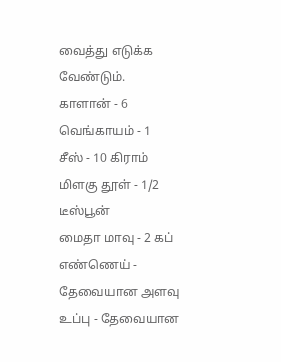வைத்து எடுக்க வேண்டும்.
காளான் - 6
வெங்காயம் - 1
சீஸ் - 10 கிராம்
மிளகு தூள் - 1/2 டீஸ்பூன்
மைதா மாவு - 2 கப்
எண்ணெய் - தேவையான அளவு
உப்பு - தேவையான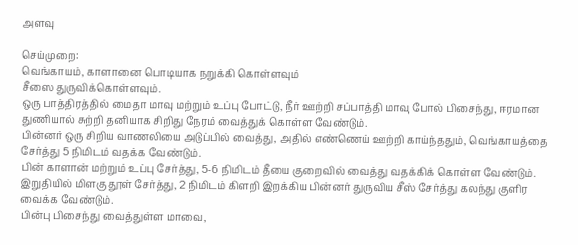அளவு

செய்முறை:
வெங்காயம், காளானை பொடியாக நறுக்கி கொள்ளவும்
சீஸை துருவிக்கொள்ளவும்.
ஒரு பாத்திரத்தில் மைதா மாவு மற்றும் உப்பு போட்டு, நீர் ஊற்றி சப்பாத்தி மாவு போல் பிசைந்து, ஈரமான துணியால் சுற்றி தனியாக சிறிது நேரம் வைத்துக் கொள்ள வேண்டும்.
பின்னர் ஒரு சிறிய வாணலியை அடுப்பில் வைத்து, அதில் எண்ணெய் ஊற்றி காய்ந்ததும், வெங்காயத்தை சேர்த்து 5 நிமிடம் வதக்க வேண்டும்.
பின் காளான் மற்றும் உப்பு சேர்த்து, 5-6 நிமிடம் தீயை குறைவில் வைத்து வதக்கிக் கொள்ள வேண்டும்.
இறுதியில் மிளகு தூள் சேர்த்து, 2 நிமிடம் கிளறி இறக்கிய பின்னர் துருவிய சீஸ் சேர்த்து கலந்து குளிர வைக்க வேண்டும்.
பின்பு பிசைந்து வைத்துள்ள மாவை,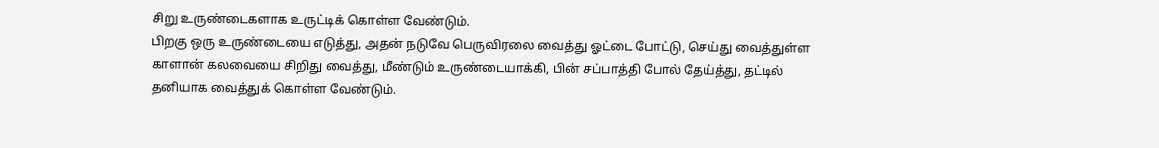சிறு உருண்டைகளாக உருட்டிக் கொள்ள வேண்டும்.
பிறகு ஒரு உருண்டையை எடுத்து, அதன் நடுவே பெருவிரலை வைத்து ஓட்டை போட்டு, செய்து வைத்துள்ள காளான் கலவையை சிறிது வைத்து, மீண்டும் உருண்டையாக்கி, பின் சப்பாத்தி போல் தேய்த்து, தட்டில் தனியாக வைத்துக் கொள்ள வேண்டும்.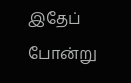இதேப் போன்று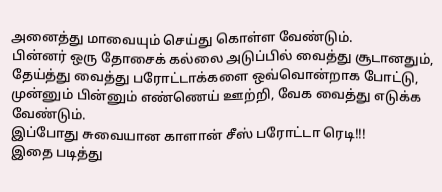அனைத்து மாவையும் செய்து கொள்ள வேண்டும்.
பின்னர் ஒரு தோசைக் கல்லை அடுப்பில் வைத்து சூடானதும், தேய்த்து வைத்து பரோட்டாக்களை ஒவ்வொன்றாக போட்டு, முன்னும் பின்னும் எண்ணெய் ஊற்றி, வேக வைத்து எடுக்க வேண்டும்.
இப்போது சுவையான காளான் சீஸ் பரோட்டா ரெடி!!!
இதை படித்து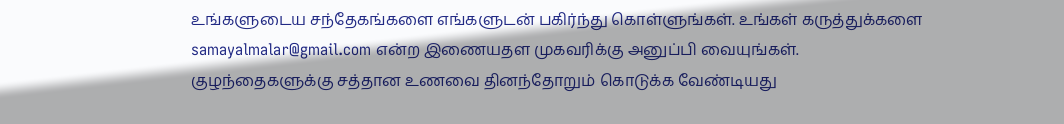உங்களுடைய சந்தேகங்களை எங்களுடன் பகிர்ந்து கொள்ளுங்கள். உங்கள் கருத்துக்களை samayalmalar@gmail.com என்ற இணையதள முகவரிக்கு அனுப்பி வையுங்கள்.
குழந்தைகளுக்கு சத்தான உணவை தினந்தோறும் கொடுக்க வேண்டியது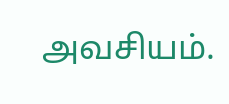அவசியம்.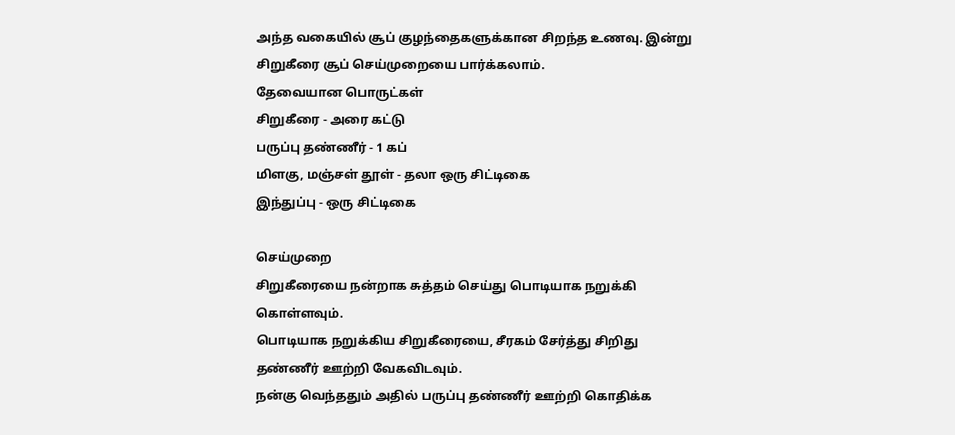அந்த வகையில் சூப் குழந்தைகளுக்கான சிறந்த உணவு. இன்று சிறுகீரை சூப் செய்முறையை பார்க்கலாம்.
தேவையான பொருட்கள்
சிறுகீரை - அரை கட்டு
பருப்பு தண்ணீர் - 1 கப்
மிளகு, மஞ்சள் தூள் - தலா ஒரு சிட்டிகை
இந்துப்பு - ஒரு சிட்டிகை

செய்முறை
சிறுகீரையை நன்றாக சுத்தம் செய்து பொடியாக நறுக்கி கொள்ளவும்.
பொடியாக நறுக்கிய சிறுகீரையை, சீரகம் சேர்த்து சிறிது தண்ணீர் ஊற்றி வேகவிடவும்.
நன்கு வெந்ததும் அதில் பருப்பு தண்ணீர் ஊற்றி கொதிக்க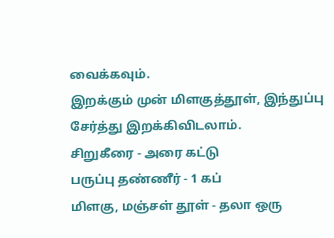வைக்கவும்.
இறக்கும் முன் மிளகுத்தூள், இந்துப்பு சேர்த்து இறக்கிவிடலாம்.
சிறுகீரை - அரை கட்டு
பருப்பு தண்ணீர் - 1 கப்
மிளகு, மஞ்சள் தூள் - தலா ஒரு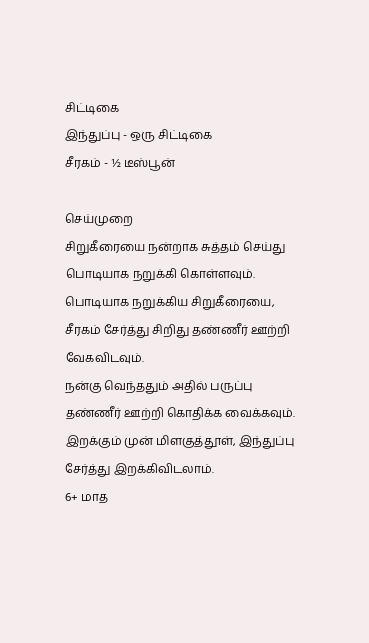சிட்டிகை
இந்துப்பு - ஒரு சிட்டிகை
சீரகம் - ½ டீஸ்பூன்

செய்முறை
சிறுகீரையை நன்றாக சுத்தம் செய்து பொடியாக நறுக்கி கொள்ளவும்.
பொடியாக நறுக்கிய சிறுகீரையை, சீரகம் சேர்த்து சிறிது தண்ணீர் ஊற்றி வேகவிடவும்.
நன்கு வெந்ததும் அதில் பருப்பு தண்ணீர் ஊற்றி கொதிக்க வைக்கவும்.
இறக்கும் முன் மிளகுத்தூள், இந்துப்பு சேர்த்து இறக்கிவிடலாம்.
6+ மாத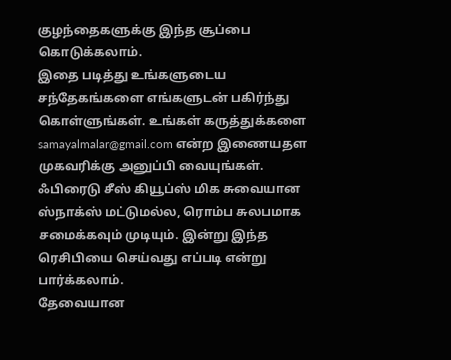குழந்தைகளுக்கு இந்த சூப்பை கொடுக்கலாம்.
இதை படித்து உங்களுடைய சந்தேகங்களை எங்களுடன் பகிர்ந்து கொள்ளுங்கள். உங்கள் கருத்துக்களை samayalmalar@gmail.com என்ற இணையதள முகவரிக்கு அனுப்பி வையுங்கள்.
ஃபிரைடு சீஸ் கியூப்ஸ் மிக சுவையான ஸ்நாக்ஸ் மட்டுமல்ல, ரொம்ப சுலபமாக சமைக்கவும் முடியும். இன்று இந்த ரெசிபியை செய்வது எப்படி என்று பார்க்கலாம்.
தேவையான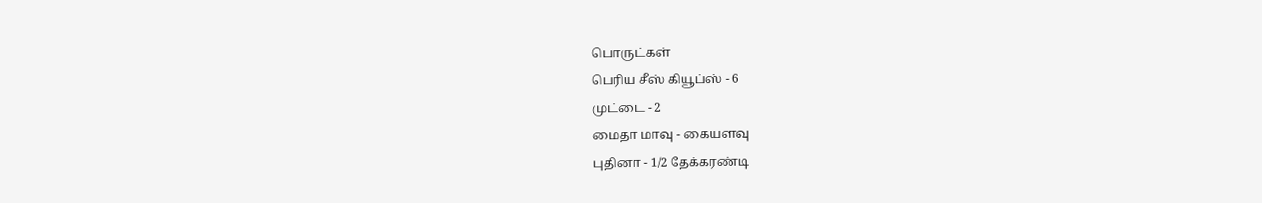பொருட்கள்
பெரிய சீஸ் கியூப்ஸ் - 6
முட்டை - 2
மைதா மாவு - கையளவு
புதினா - 1/2 தேக்கரண்டி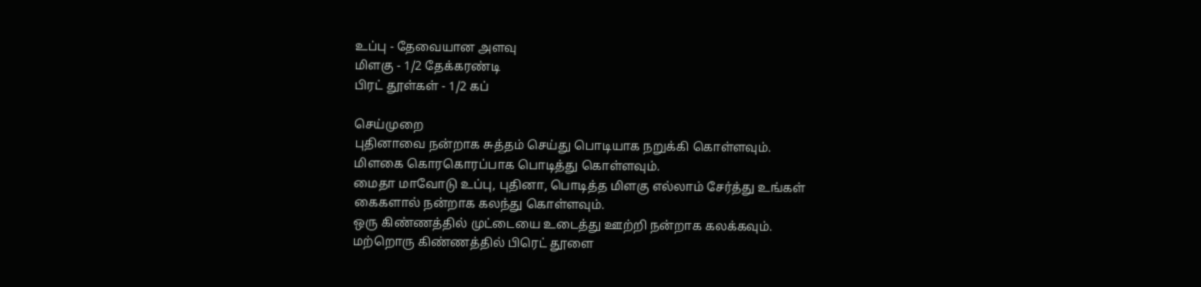உப்பு - தேவையான அளவு
மிளகு - 1/2 தேக்கரண்டி
பிரட் தூள்கள் - 1/2 கப்

செய்முறை
புதினாவை நன்றாக சுத்தம் செய்து பொடியாக நறுக்கி கொள்ளவும்.
மிளகை கொரகொரப்பாக பொடித்து கொள்ளவும்.
மைதா மாவோடு உப்பு, புதினா, பொடித்த மிளகு எல்லாம் சேர்த்து உங்கள் கைகளால் நன்றாக கலந்து கொள்ளவும்.
ஒரு கிண்ணத்தில் முட்டையை உடைத்து ஊற்றி நன்றாக கலக்கவும்.
மற்றொரு கிண்ணத்தில் பிரெட் தூளை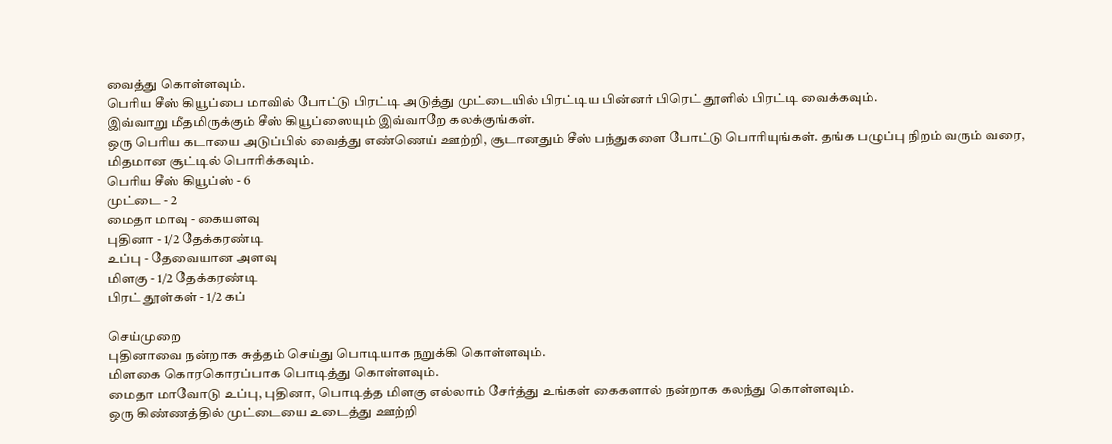வைத்து கொள்ளவும்.
பெரிய சீஸ் கியூப்பை மாவில் போட்டு பிரட்டி அடுத்து முட்டையில் பிரட்டிய பின்னர் பிரெட் தூளில் பிரட்டி வைக்கவும்.
இவ்வாறு மீதமிருக்கும் சீஸ் கியூப்ஸையும் இவ்வாறே கலக்குங்கள்.
ஒரு பெரிய கடாயை அடுப்பில் வைத்து எண்ணெய் ஊற்றி, சூடானதும் சீஸ் பந்துகளை போட்டு பொரியுங்கள். தங்க பழுப்பு நிறம் வரும் வரை, மிதமான சூட்டில் பொரிக்கவும்.
பெரிய சீஸ் கியூப்ஸ் - 6
முட்டை - 2
மைதா மாவு - கையளவு
புதினா - 1/2 தேக்கரண்டி
உப்பு - தேவையான அளவு
மிளகு - 1/2 தேக்கரண்டி
பிரட் தூள்கள் - 1/2 கப்

செய்முறை
புதினாவை நன்றாக சுத்தம் செய்து பொடியாக நறுக்கி கொள்ளவும்.
மிளகை கொரகொரப்பாக பொடித்து கொள்ளவும்.
மைதா மாவோடு உப்பு, புதினா, பொடித்த மிளகு எல்லாம் சேர்த்து உங்கள் கைகளால் நன்றாக கலந்து கொள்ளவும்.
ஒரு கிண்ணத்தில் முட்டையை உடைத்து ஊற்றி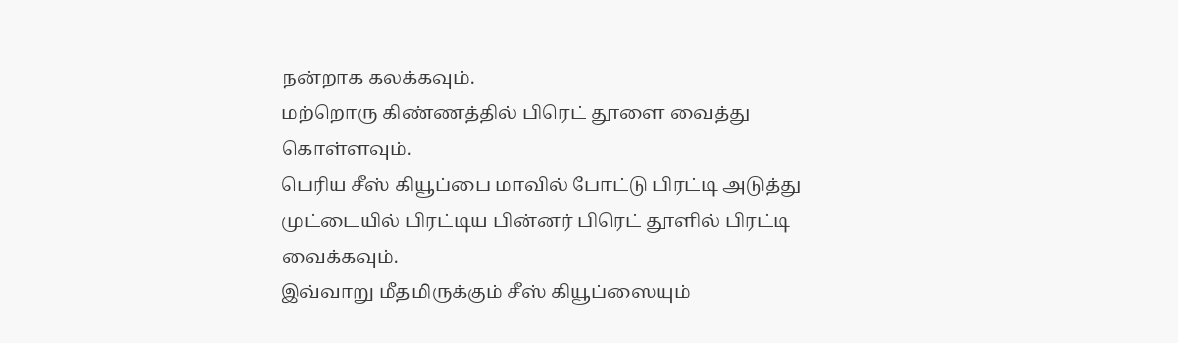நன்றாக கலக்கவும்.
மற்றொரு கிண்ணத்தில் பிரெட் தூளை வைத்து கொள்ளவும்.
பெரிய சீஸ் கியூப்பை மாவில் போட்டு பிரட்டி அடுத்து முட்டையில் பிரட்டிய பின்னர் பிரெட் தூளில் பிரட்டி வைக்கவும்.
இவ்வாறு மீதமிருக்கும் சீஸ் கியூப்ஸையும்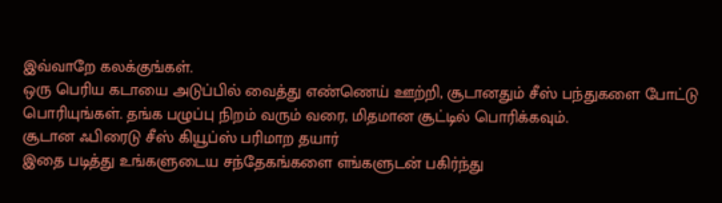இவ்வாறே கலக்குங்கள்.
ஒரு பெரிய கடாயை அடுப்பில் வைத்து எண்ணெய் ஊற்றி, சூடானதும் சீஸ் பந்துகளை போட்டு பொரியுங்கள். தங்க பழுப்பு நிறம் வரும் வரை, மிதமான சூட்டில் பொரிக்கவும்.
சூடான ஃபிரைடு சீஸ் கியூப்ஸ் பரிமாற தயார்
இதை படித்து உங்களுடைய சந்தேகங்களை எங்களுடன் பகிர்ந்து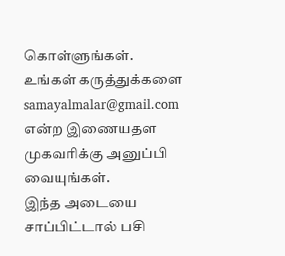கொள்ளுங்கள். உங்கள் கருத்துக்களை samayalmalar@gmail.com என்ற இணையதள முகவரிக்கு அனுப்பி வையுங்கள்.
இந்த அடையை சாப்பிட்டால் பசி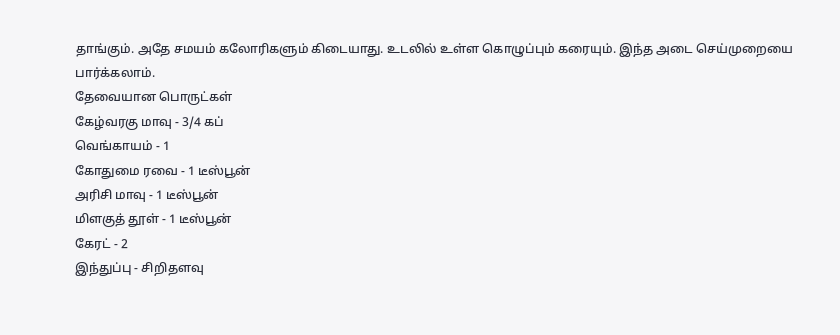தாங்கும். அதே சமயம் கலோரிகளும் கிடையாது. உடலில் உள்ள கொழுப்பும் கரையும். இந்த அடை செய்முறையை பார்க்கலாம்.
தேவையான பொருட்கள்
கேழ்வரகு மாவு - 3/4 கப்
வெங்காயம் - 1
கோதுமை ரவை - 1 டீஸ்பூன்
அரிசி மாவு - 1 டீஸ்பூன்
மிளகுத் தூள் - 1 டீஸ்பூன்
கேரட் - 2
இந்துப்பு - சிறிதளவு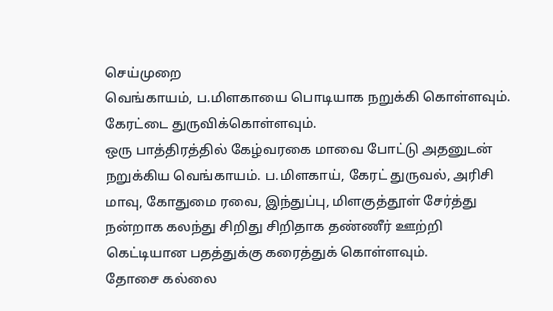செய்முறை
வெங்காயம், ப.மிளகாயை பொடியாக நறுக்கி கொள்ளவும்.
கேரட்டை துருவிக்கொள்ளவும்.
ஒரு பாத்திரத்தில் கேழ்வரகை மாவை போட்டு அதனுடன் நறுக்கிய வெங்காயம். ப.மிளகாய், கேரட் துருவல், அரிசி மாவு, கோதுமை ரவை, இந்துப்பு, மிளகுத்தூள் சேர்த்து நன்றாக கலந்து சிறிது சிறிதாக தண்ணீர் ஊற்றி கெட்டியான பதத்துக்கு கரைத்துக் கொள்ளவும்.
தோசை கல்லை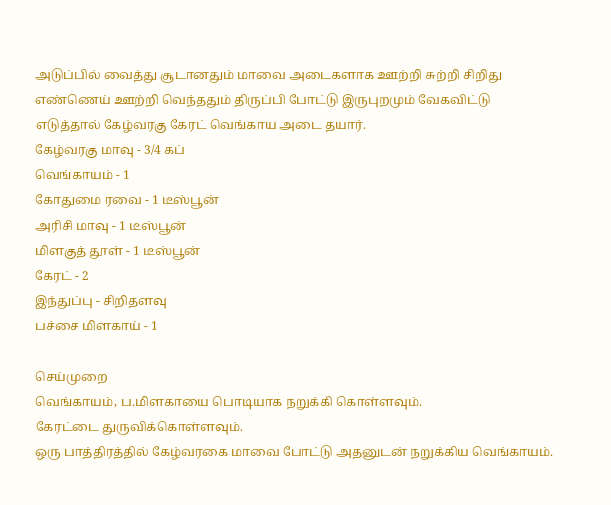அடுப்பில் வைத்து சூடானதும் மாவை அடைகளாக ஊற்றி சுற்றி சிறிது எண்ணெய் ஊற்றி வெந்ததும் திருப்பி போட்டு இருபுறமும் வேகவிட்டு எடுத்தால் கேழ்வரகு கேரட் வெங்காய அடை தயார்.
கேழ்வரகு மாவு - 3/4 கப்
வெங்காயம் - 1
கோதுமை ரவை - 1 டீஸ்பூன்
அரிசி மாவு - 1 டீஸ்பூன்
மிளகுத் தூள் - 1 டீஸ்பூன்
கேரட் - 2
இந்துப்பு - சிறிதளவு
பச்சை மிளகாய் - 1

செய்முறை
வெங்காயம், ப.மிளகாயை பொடியாக நறுக்கி கொள்ளவும்.
கேரட்டை துருவிக்கொள்ளவும்.
ஒரு பாத்திரத்தில் கேழ்வரகை மாவை போட்டு அதனுடன் நறுக்கிய வெங்காயம்.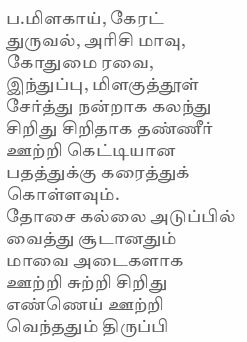ப.மிளகாய், கேரட் துருவல், அரிசி மாவு, கோதுமை ரவை, இந்துப்பு, மிளகுத்தூள் சேர்த்து நன்றாக கலந்து சிறிது சிறிதாக தண்ணீர் ஊற்றி கெட்டியான பதத்துக்கு கரைத்துக் கொள்ளவும்.
தோசை கல்லை அடுப்பில் வைத்து சூடானதும் மாவை அடைகளாக ஊற்றி சுற்றி சிறிது எண்ணெய் ஊற்றி வெந்ததும் திருப்பி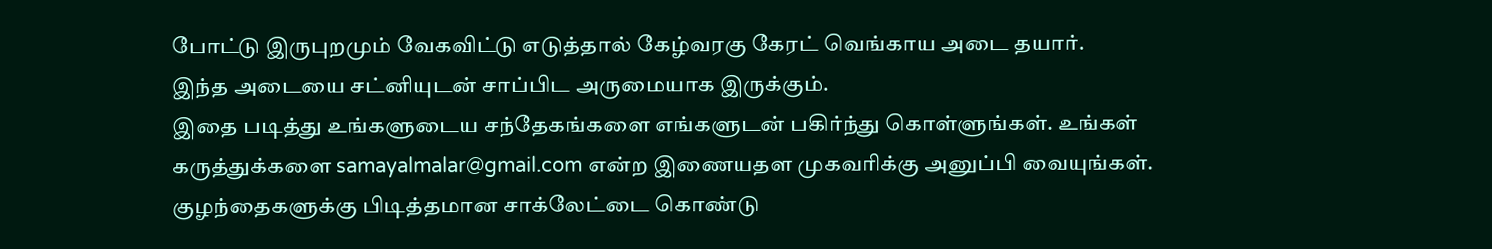போட்டு இருபுறமும் வேகவிட்டு எடுத்தால் கேழ்வரகு கேரட் வெங்காய அடை தயார்.
இந்த அடையை சட்னியுடன் சாப்பிட அருமையாக இருக்கும்.
இதை படித்து உங்களுடைய சந்தேகங்களை எங்களுடன் பகிர்ந்து கொள்ளுங்கள். உங்கள் கருத்துக்களை samayalmalar@gmail.com என்ற இணையதள முகவரிக்கு அனுப்பி வையுங்கள்.
குழந்தைகளுக்கு பிடித்தமான சாக்லேட்டை கொண்டு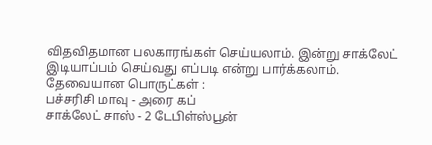விதவிதமான பலகாரங்கள் செய்யலாம். இன்று சாக்லேட் இடியாப்பம் செய்வது எப்படி என்று பார்க்கலாம்.
தேவையான பொருட்கள் :
பச்சரிசி மாவு - அரை கப்
சாக்லேட் சாஸ் - 2 டேபிள்ஸ்பூன்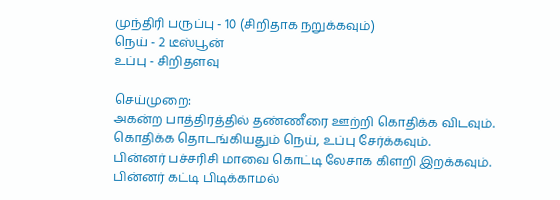முந்திரி பருப்பு - 10 (சிறிதாக நறுக்கவும்)
நெய் - 2 டீஸ்பூன்
உப்பு - சிறிதளவு

செய்முறை:
அகன்ற பாத்திரத்தில் தண்ணீரை ஊற்றி கொதிக்க விடவும்.
கொதிக்க தொடங்கியதும் நெய், உப்பு சேர்க்கவும்.
பின்னர் பச்சரிசி மாவை கொட்டி லேசாக கிளறி இறக்கவும்.
பின்னர் கட்டி பிடிக்காமல்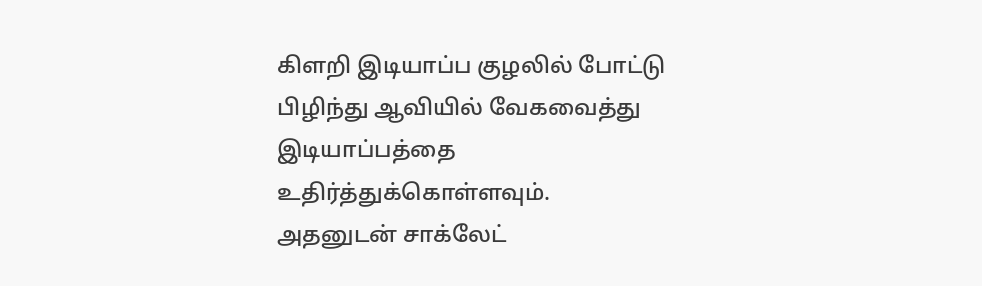கிளறி இடியாப்ப குழலில் போட்டு பிழிந்து ஆவியில் வேகவைத்து இடியாப்பத்தை உதிர்த்துக்கொள்ளவும்.
அதனுடன் சாக்லேட்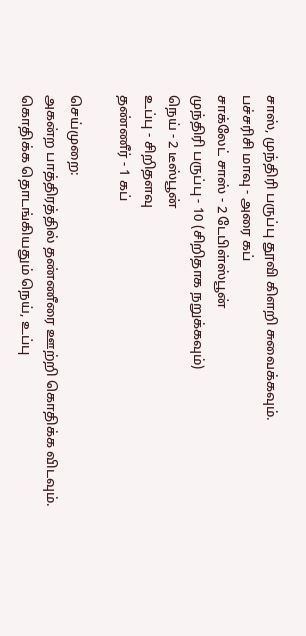சாஸ், முந்திரி பருப்பு தூவி கிளறி சுவைக்கவும்.
பச்சரிசி மாவு - அரை கப்
சாக்லேட் சாஸ் - 2 டேபிள்ஸ்பூன்
முந்திரி பருப்பு - 10 (சிறிதாக நறுக்கவும்)
நெய் - 2 டீஸ்பூன்
உப்பு - சிறிதளவு
தண்ணீர் - 1 கப்

செய்முறை:
அகன்ற பாத்திரத்தில் தண்ணீரை ஊற்றி கொதிக்க விடவும்.
கொதிக்க தொடங்கியதும் நெய், உப்பு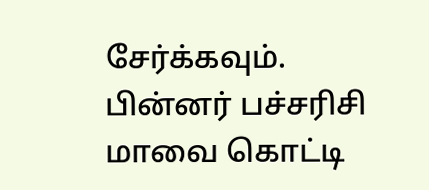சேர்க்கவும்.
பின்னர் பச்சரிசி மாவை கொட்டி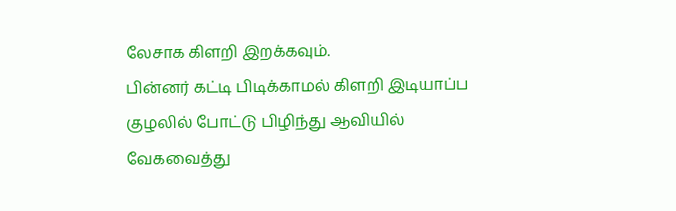லேசாக கிளறி இறக்கவும்.
பின்னர் கட்டி பிடிக்காமல் கிளறி இடியாப்ப குழலில் போட்டு பிழிந்து ஆவியில் வேகவைத்து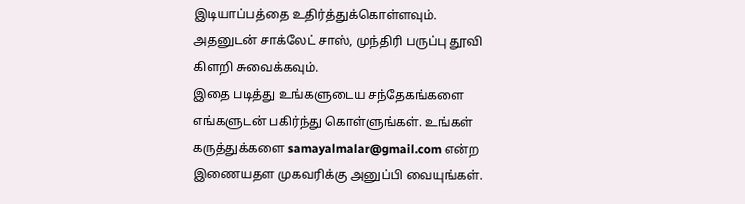இடியாப்பத்தை உதிர்த்துக்கொள்ளவும்.
அதனுடன் சாக்லேட் சாஸ், முந்திரி பருப்பு தூவி கிளறி சுவைக்கவும்.
இதை படித்து உங்களுடைய சந்தேகங்களை எங்களுடன் பகிர்ந்து கொள்ளுங்கள். உங்கள் கருத்துக்களை samayalmalar@gmail.com என்ற இணையதள முகவரிக்கு அனுப்பி வையுங்கள்.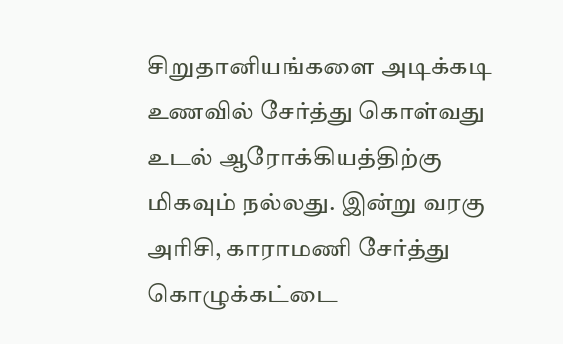சிறுதானியங்களை அடிக்கடி உணவில் சேர்த்து கொள்வது உடல் ஆரோக்கியத்திற்கு மிகவும் நல்லது. இன்று வரகு அரிசி, காராமணி சேர்த்து கொழுக்கட்டை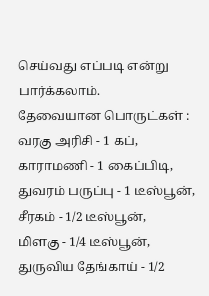செய்வது எப்படி என்று பார்க்கலாம்.
தேவையான பொருட்கள் :
வரகு அரிசி - 1 கப்,
காராமணி - 1 கைப்பிடி,
துவரம் பருப்பு - 1 டீஸ்பூன்,
சீரகம் - 1/2 டீஸ்பூன்,
மிளகு - 1/4 டீஸ்பூன்,
துருவிய தேங்காய் - 1/2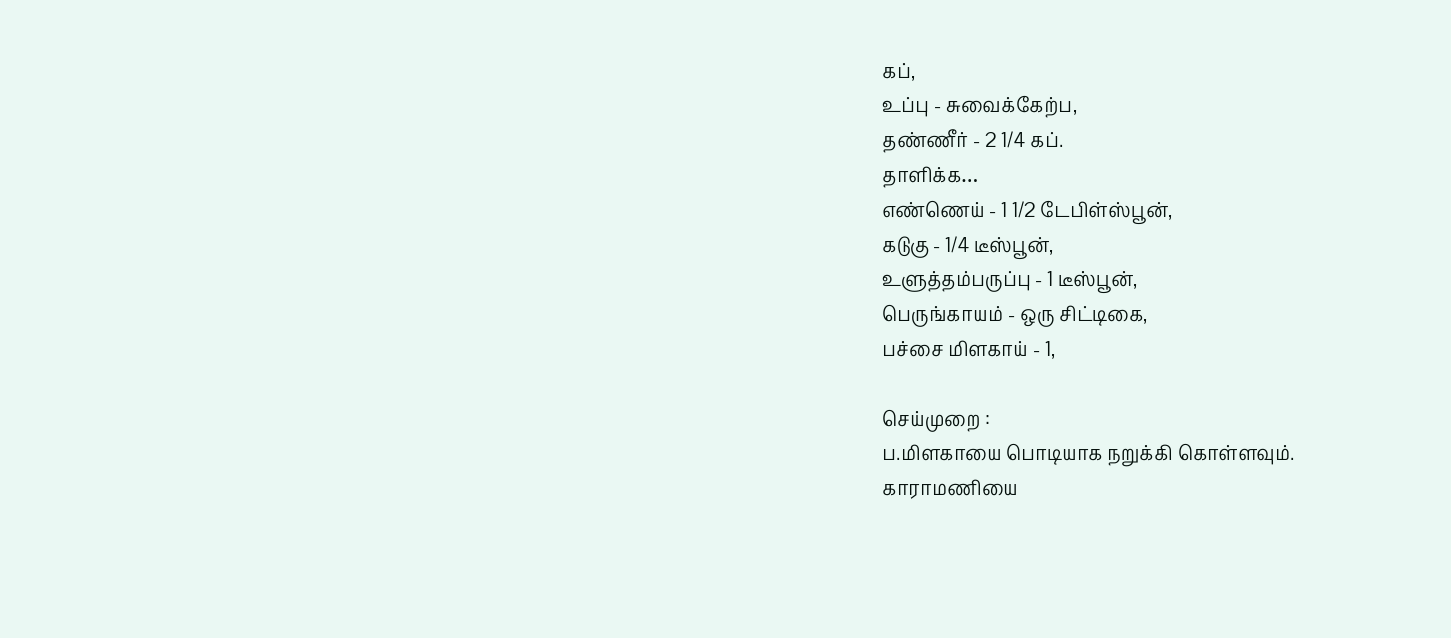கப்,
உப்பு - சுவைக்கேற்ப,
தண்ணீர் - 2 1/4 கப்.
தாளிக்க…
எண்ணெய் - 1 1/2 டேபிள்ஸ்பூன்,
கடுகு - 1/4 டீஸ்பூன்,
உளுத்தம்பருப்பு - 1 டீஸ்பூன்,
பெருங்காயம் - ஒரு சிட்டிகை,
பச்சை மிளகாய் - 1,

செய்முறை :
ப.மிளகாயை பொடியாக நறுக்கி கொள்ளவும்.
காராமணியை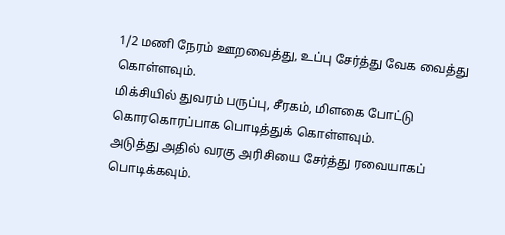1/2 மணி நேரம் ஊறவைத்து, உப்பு சேர்த்து வேக வைத்து கொள்ளவும்.
மிக்சியில் துவரம் பருப்பு, சீரகம், மிளகை போட்டு கொரகொரப்பாக பொடித்துக் கொள்ளவும்.
அடுத்து அதில் வரகு அரிசியை சேர்த்து ரவையாகப் பொடிக்கவும்.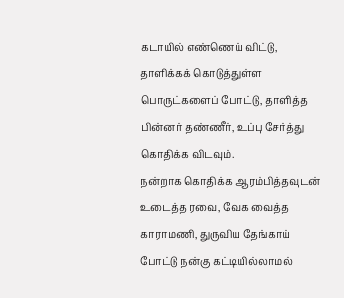கடாயில் எண்ணெய் விட்டு, தாளிக்கக் கொடுத்துள்ள பொருட்களைப் போட்டு, தாளித்த பின்னர் தண்ணீர், உப்பு சேர்த்து கொதிக்க விடவும்.
நன்றாக கொதிக்க ஆரம்பித்தவுடன் உடைத்த ரவை, வேக வைத்த காராமணி, துருவிய தேங்காய் போட்டு நன்கு கட்டியில்லாமல்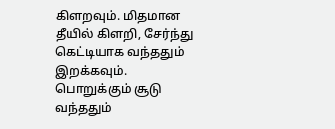கிளறவும். மிதமான தீயில் கிளறி, சேர்ந்து கெட்டியாக வந்ததும் இறக்கவும்.
பொறுக்கும் சூடு வந்ததும்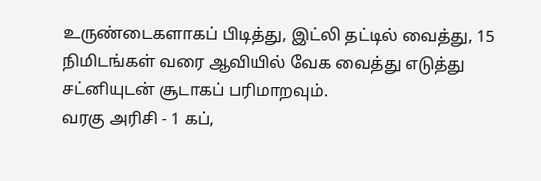உருண்டைகளாகப் பிடித்து, இட்லி தட்டில் வைத்து, 15 நிமிடங்கள் வரை ஆவியில் வேக வைத்து எடுத்து சட்னியுடன் சூடாகப் பரிமாறவும்.
வரகு அரிசி - 1 கப்,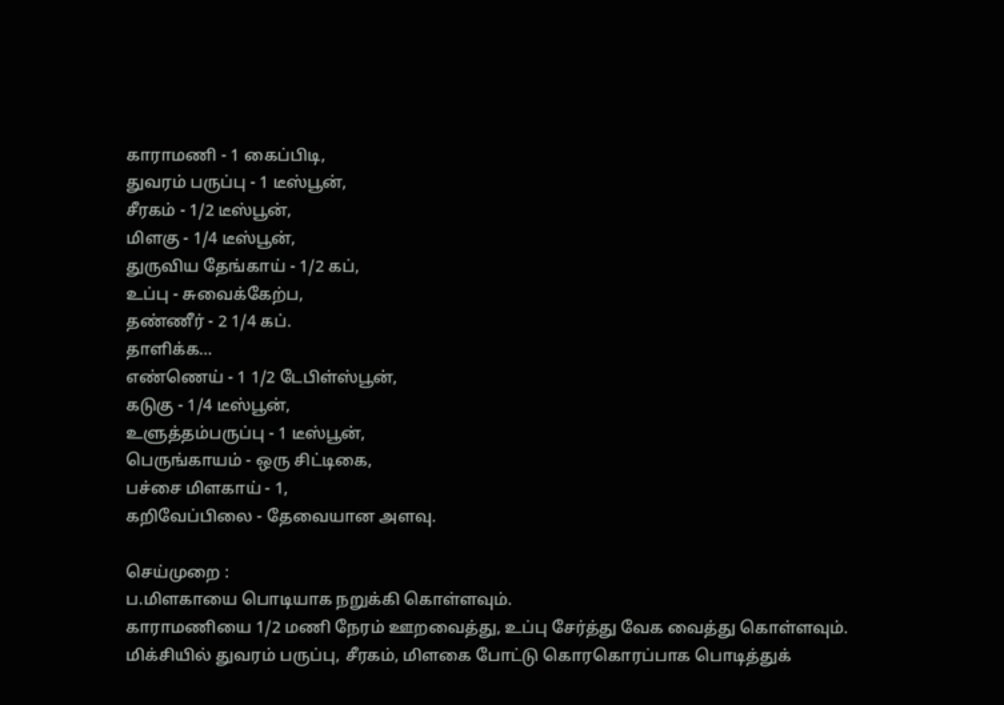காராமணி - 1 கைப்பிடி,
துவரம் பருப்பு - 1 டீஸ்பூன்,
சீரகம் - 1/2 டீஸ்பூன்,
மிளகு - 1/4 டீஸ்பூன்,
துருவிய தேங்காய் - 1/2 கப்,
உப்பு - சுவைக்கேற்ப,
தண்ணீர் - 2 1/4 கப்.
தாளிக்க…
எண்ணெய் - 1 1/2 டேபிள்ஸ்பூன்,
கடுகு - 1/4 டீஸ்பூன்,
உளுத்தம்பருப்பு - 1 டீஸ்பூன்,
பெருங்காயம் - ஒரு சிட்டிகை,
பச்சை மிளகாய் - 1,
கறிவேப்பிலை - தேவையான அளவு.

செய்முறை :
ப.மிளகாயை பொடியாக நறுக்கி கொள்ளவும்.
காராமணியை 1/2 மணி நேரம் ஊறவைத்து, உப்பு சேர்த்து வேக வைத்து கொள்ளவும்.
மிக்சியில் துவரம் பருப்பு, சீரகம், மிளகை போட்டு கொரகொரப்பாக பொடித்துக்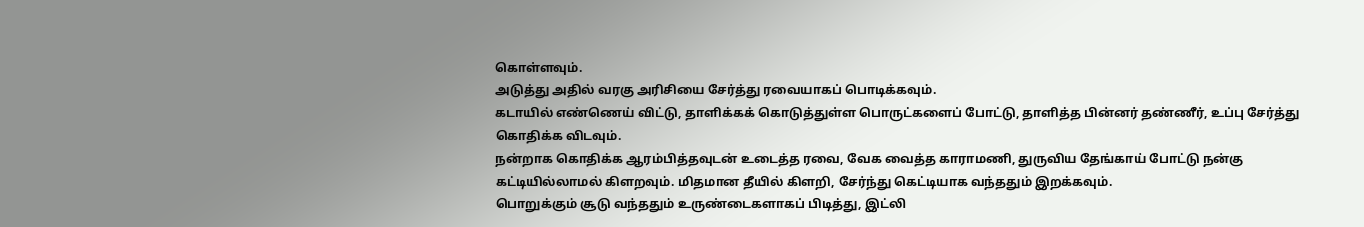கொள்ளவும்.
அடுத்து அதில் வரகு அரிசியை சேர்த்து ரவையாகப் பொடிக்கவும்.
கடாயில் எண்ணெய் விட்டு, தாளிக்கக் கொடுத்துள்ள பொருட்களைப் போட்டு, தாளித்த பின்னர் தண்ணீர், உப்பு சேர்த்து கொதிக்க விடவும்.
நன்றாக கொதிக்க ஆரம்பித்தவுடன் உடைத்த ரவை, வேக வைத்த காராமணி, துருவிய தேங்காய் போட்டு நன்கு கட்டியில்லாமல் கிளறவும். மிதமான தீயில் கிளறி, சேர்ந்து கெட்டியாக வந்ததும் இறக்கவும்.
பொறுக்கும் சூடு வந்ததும் உருண்டைகளாகப் பிடித்து, இட்லி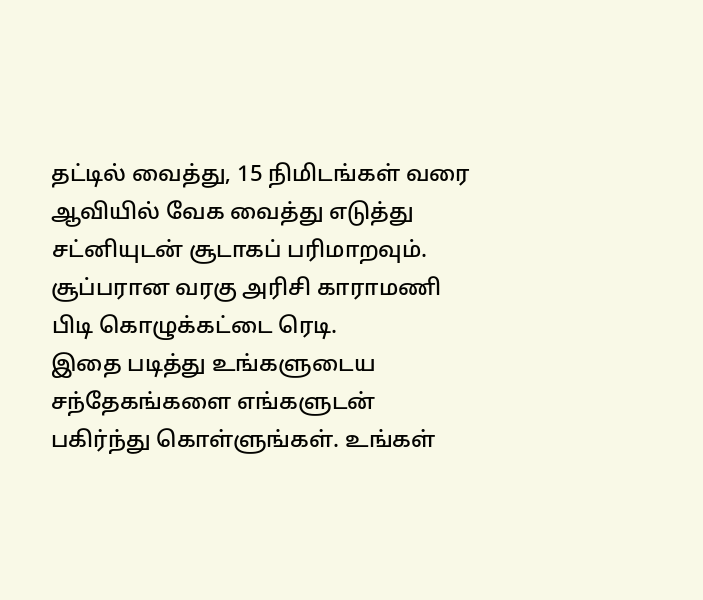தட்டில் வைத்து, 15 நிமிடங்கள் வரை ஆவியில் வேக வைத்து எடுத்து சட்னியுடன் சூடாகப் பரிமாறவும்.
சூப்பரான வரகு அரிசி காராமணி பிடி கொழுக்கட்டை ரெடி.
இதை படித்து உங்களுடைய சந்தேகங்களை எங்களுடன் பகிர்ந்து கொள்ளுங்கள். உங்கள்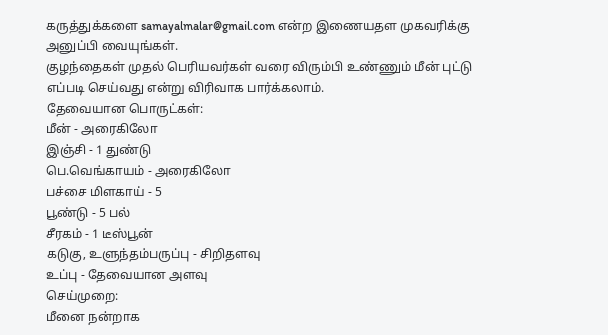கருத்துக்களை samayalmalar@gmail.com என்ற இணையதள முகவரிக்கு அனுப்பி வையுங்கள்.
குழந்தைகள் முதல் பெரியவர்கள் வரை விரும்பி உண்ணும் மீன் புட்டு எப்படி செய்வது என்று விரிவாக பார்க்கலாம்.
தேவையான பொருட்கள்:
மீன் - அரைகிலோ
இஞ்சி - 1 துண்டு
பெ.வெங்காயம் - அரைகிலோ
பச்சை மிளகாய் - 5
பூண்டு - 5 பல்
சீரகம் - 1 டீஸ்பூன்
கடுகு, உளுந்தம்பருப்பு - சிறிதளவு
உப்பு - தேவையான அளவு
செய்முறை:
மீனை நன்றாக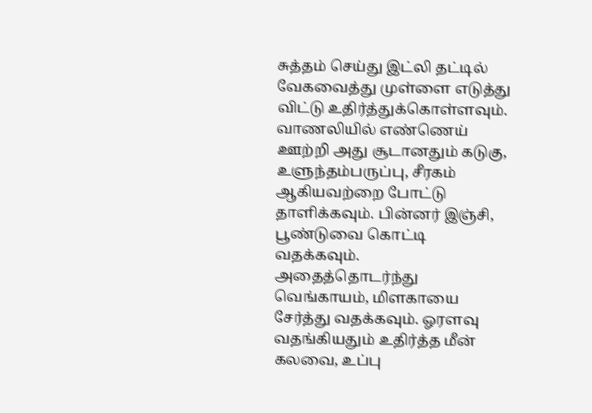சுத்தம் செய்து இட்லி தட்டில் வேகவைத்து முள்ளை எடுத்து விட்டு உதிர்த்துக்கொள்ளவும்.
வாணலியில் எண்ணெய் ஊற்றி அது சூடானதும் கடுகு, உளுந்தம்பருப்பு, சீரகம் ஆகியவற்றை போட்டு தாளிக்கவும். பின்னர் இஞ்சி, பூண்டுவை கொட்டி வதக்கவும்.
அதைத்தொடர்ந்து வெங்காயம், மிளகாயை சேர்த்து வதக்கவும். ஓரளவு வதங்கியதும் உதிர்த்த மீன் கலவை, உப்பு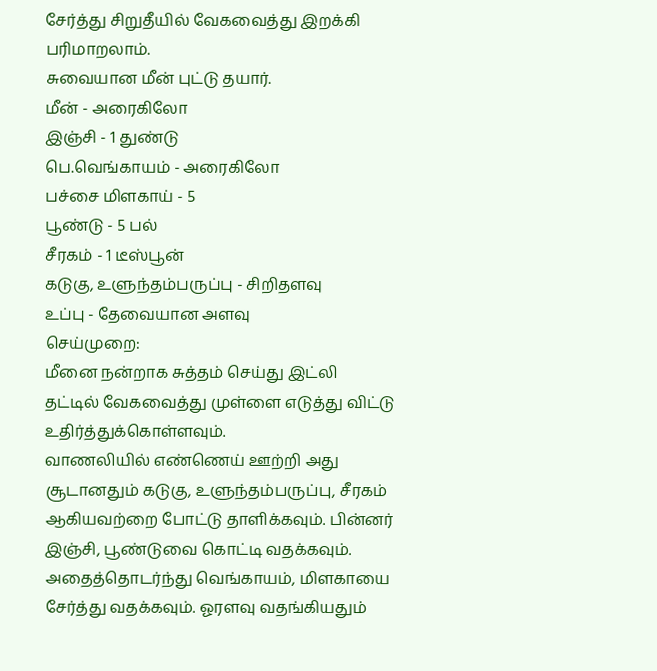சேர்த்து சிறுதீயில் வேகவைத்து இறக்கி பரிமாறலாம்.
சுவையான மீன் புட்டு தயார்.
மீன் - அரைகிலோ
இஞ்சி - 1 துண்டு
பெ.வெங்காயம் - அரைகிலோ
பச்சை மிளகாய் - 5
பூண்டு - 5 பல்
சீரகம் - 1 டீஸ்பூன்
கடுகு, உளுந்தம்பருப்பு - சிறிதளவு
உப்பு - தேவையான அளவு
செய்முறை:
மீனை நன்றாக சுத்தம் செய்து இட்லி தட்டில் வேகவைத்து முள்ளை எடுத்து விட்டு உதிர்த்துக்கொள்ளவும்.
வாணலியில் எண்ணெய் ஊற்றி அது சூடானதும் கடுகு, உளுந்தம்பருப்பு, சீரகம் ஆகியவற்றை போட்டு தாளிக்கவும். பின்னர் இஞ்சி, பூண்டுவை கொட்டி வதக்கவும்.
அதைத்தொடர்ந்து வெங்காயம், மிளகாயை சேர்த்து வதக்கவும். ஓரளவு வதங்கியதும்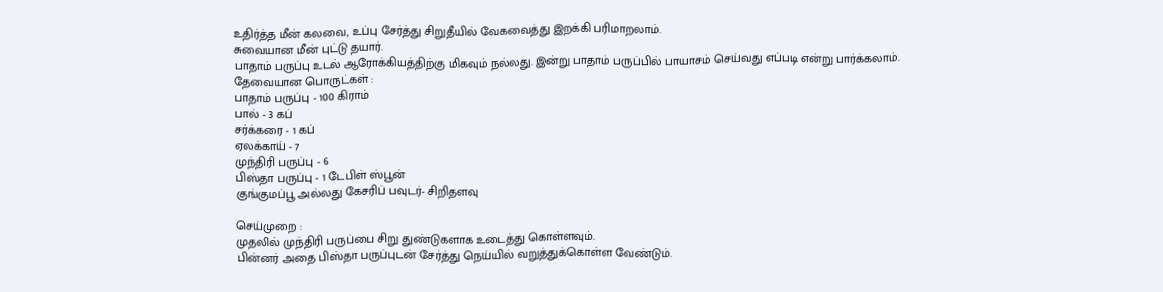உதிர்த்த மீன் கலவை, உப்பு சேர்த்து சிறுதீயில் வேகவைத்து இறக்கி பரிமாறலாம்.
சுவையான மீன் புட்டு தயார்.
பாதாம் பருப்பு உடல் ஆரோக்கியத்திற்கு மிகவும் நல்லது. இன்று பாதாம் பருப்பில் பாயாசம் செய்வது எப்படி என்று பார்க்கலாம்.
தேவையான பொருட்கள் :
பாதாம் பருப்பு - 100 கிராம்
பால் - 3 கப்
சர்க்கரை - 1 கப்
ஏலக்காய் - 7
முந்திரி பருப்பு - 6
பிஸ்தா பருப்பு - 1 டேபிள் ஸ்பூன்
குங்குமப்பூ அல்லது கேசரிப் பவுடர்- சிறிதளவு

செய்முறை :
முதலில் முந்திரி பருப்பை சிறு துண்டுகளாக உடைத்து கொள்ளவும்.
பின்னர் அதை பிஸ்தா பருப்புடன் சேர்த்து நெய்யில் வறுத்துக்கொள்ள வேண்டும்.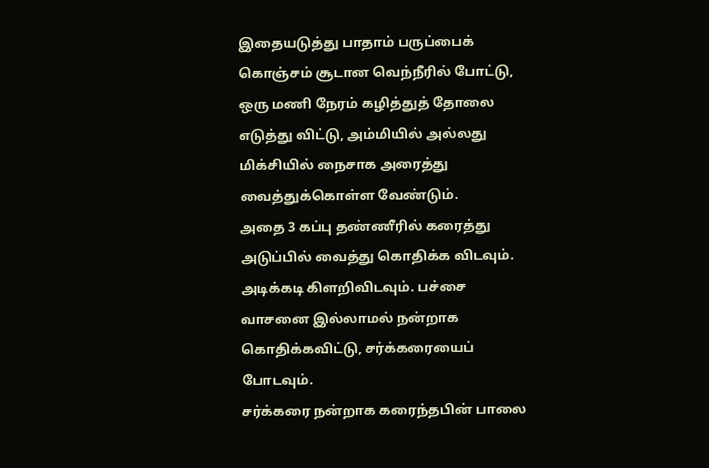இதையடுத்து பாதாம் பருப்பைக் கொஞ்சம் சூடான வெந்நீரில் போட்டு, ஒரு மணி நேரம் கழித்துத் தோலை எடுத்து விட்டு, அம்மியில் அல்லது மிக்சியில் நைசாக அரைத்து வைத்துக்கொள்ள வேண்டும்.
அதை 3 கப்பு தண்ணீரில் கரைத்து அடுப்பில் வைத்து கொதிக்க விடவும். அடிக்கடி கிளறிவிடவும். பச்சை வாசனை இல்லாமல் நன்றாக கொதிக்கவிட்டு, சர்க்கரையைப் போடவும்.
சர்க்கரை நன்றாக கரைந்தபின் பாலை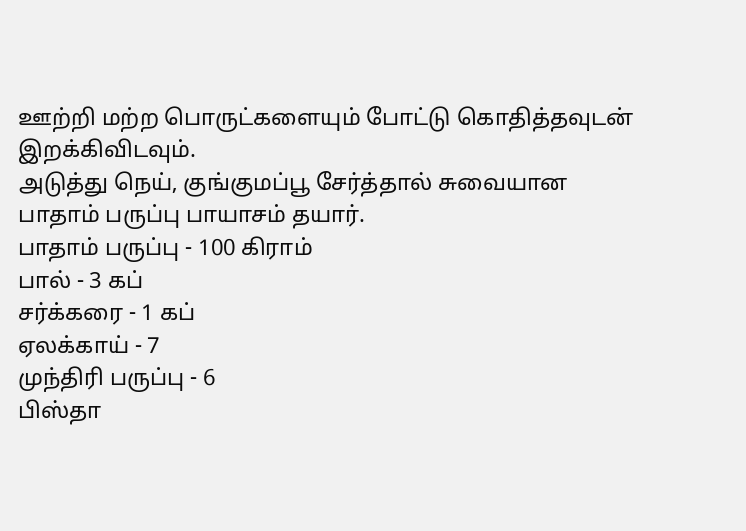ஊற்றி மற்ற பொருட்களையும் போட்டு கொதித்தவுடன் இறக்கிவிடவும்.
அடுத்து நெய், குங்குமப்பூ சேர்த்தால் சுவையான பாதாம் பருப்பு பாயாசம் தயார்.
பாதாம் பருப்பு - 100 கிராம்
பால் - 3 கப்
சர்க்கரை - 1 கப்
ஏலக்காய் - 7
முந்திரி பருப்பு - 6
பிஸ்தா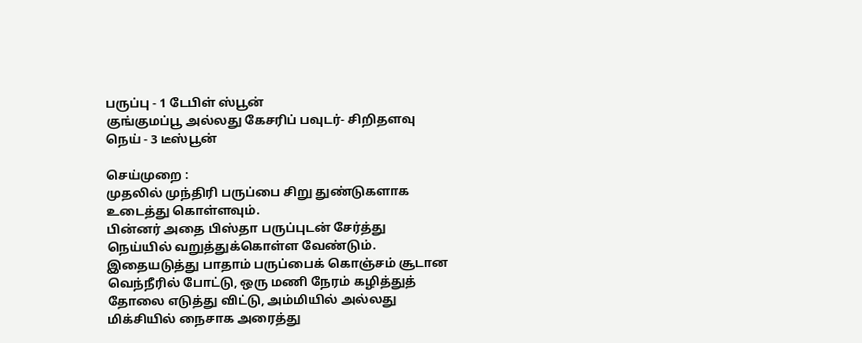பருப்பு - 1 டேபிள் ஸ்பூன்
குங்குமப்பூ அல்லது கேசரிப் பவுடர்- சிறிதளவு
நெய் - 3 டீஸ்பூன்

செய்முறை :
முதலில் முந்திரி பருப்பை சிறு துண்டுகளாக உடைத்து கொள்ளவும்.
பின்னர் அதை பிஸ்தா பருப்புடன் சேர்த்து நெய்யில் வறுத்துக்கொள்ள வேண்டும்.
இதையடுத்து பாதாம் பருப்பைக் கொஞ்சம் சூடான வெந்நீரில் போட்டு, ஒரு மணி நேரம் கழித்துத் தோலை எடுத்து விட்டு, அம்மியில் அல்லது மிக்சியில் நைசாக அரைத்து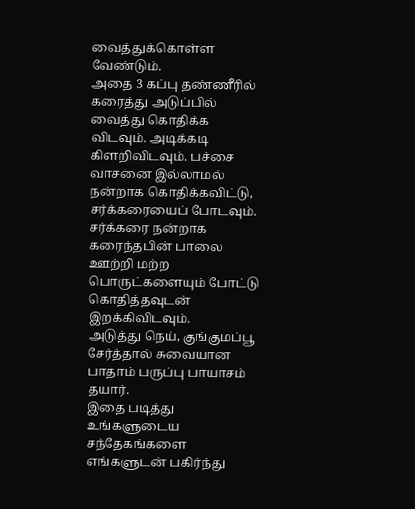வைத்துக்கொள்ள வேண்டும்.
அதை 3 கப்பு தண்ணீரில் கரைத்து அடுப்பில் வைத்து கொதிக்க விடவும். அடிக்கடி கிளறிவிடவும். பச்சை வாசனை இல்லாமல் நன்றாக கொதிக்கவிட்டு, சர்க்கரையைப் போடவும்.
சர்க்கரை நன்றாக கரைந்தபின் பாலை ஊற்றி மற்ற பொருட்களையும் போட்டு கொதித்தவுடன் இறக்கிவிடவும்.
அடுத்து நெய், குங்குமப்பூ சேர்த்தால் சுவையான பாதாம் பருப்பு பாயாசம் தயார்.
இதை படித்து உங்களுடைய சந்தேகங்களை எங்களுடன் பகிர்ந்து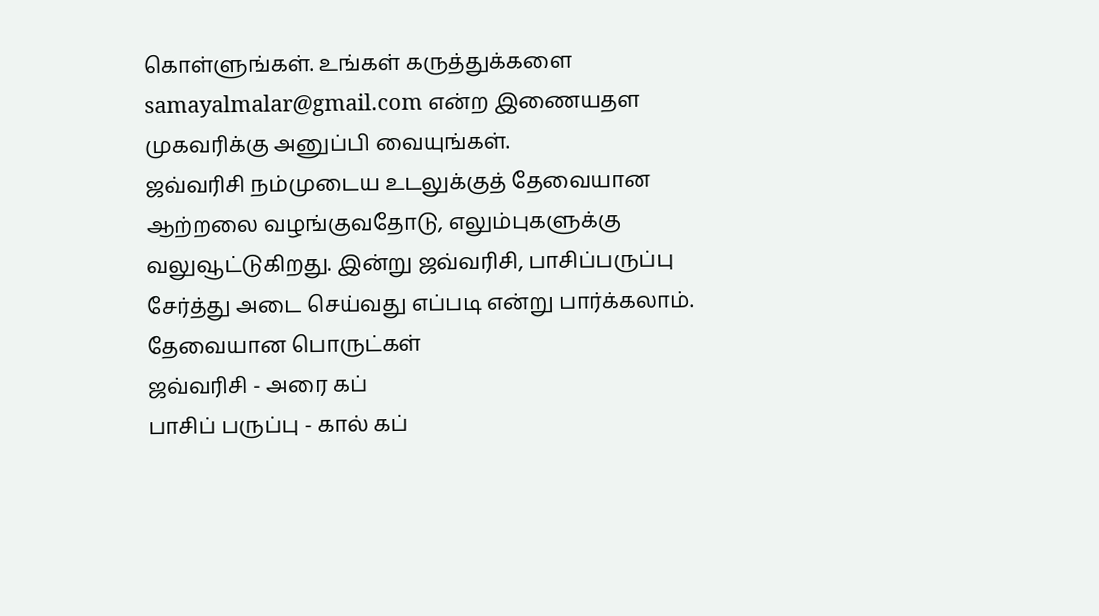கொள்ளுங்கள். உங்கள் கருத்துக்களை samayalmalar@gmail.com என்ற இணையதள முகவரிக்கு அனுப்பி வையுங்கள்.
ஜவ்வரிசி நம்முடைய உடலுக்குத் தேவையான ஆற்றலை வழங்குவதோடு, எலும்புகளுக்கு வலுவூட்டுகிறது. இன்று ஜவ்வரிசி, பாசிப்பருப்பு சேர்த்து அடை செய்வது எப்படி என்று பார்க்கலாம்.
தேவையான பொருட்கள்
ஜவ்வரிசி - அரை கப்
பாசிப் பருப்பு - கால் கப்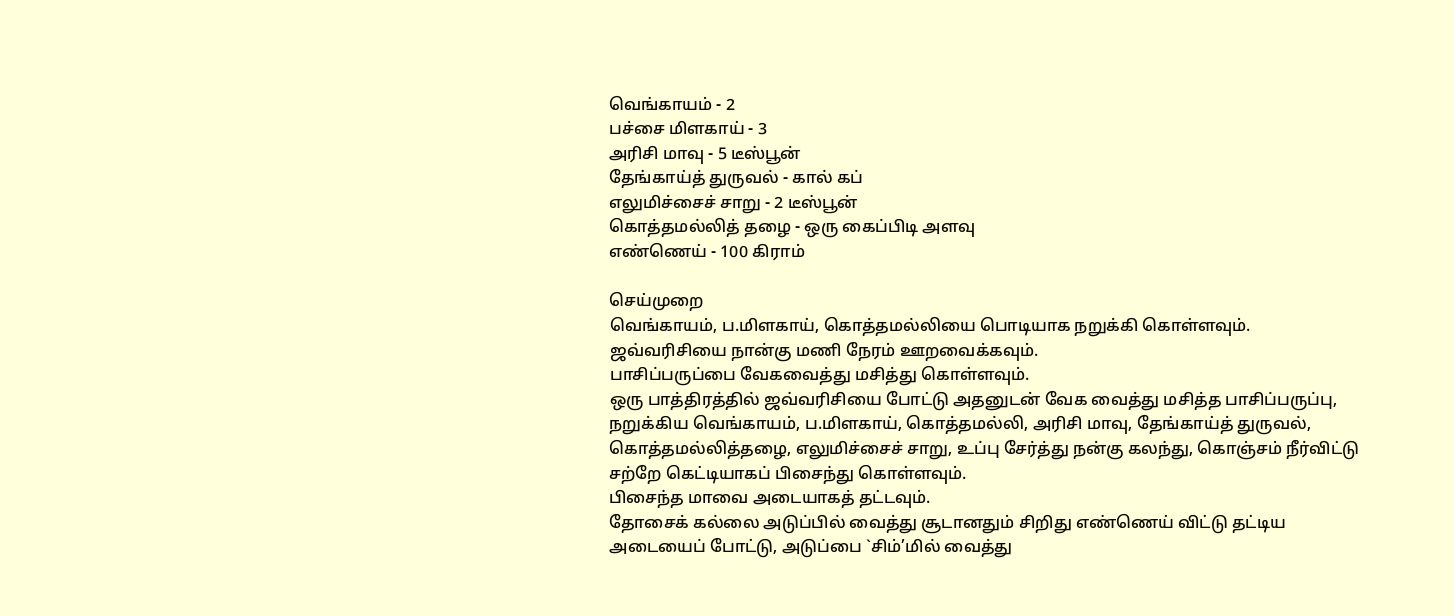வெங்காயம் - 2
பச்சை மிளகாய் - 3
அரிசி மாவு - 5 டீஸ்பூன்
தேங்காய்த் துருவல் - கால் கப்
எலுமிச்சைச் சாறு - 2 டீஸ்பூன்
கொத்தமல்லித் தழை - ஒரு கைப்பிடி அளவு
எண்ணெய் - 100 கிராம்

செய்முறை
வெங்காயம், ப.மிளகாய், கொத்தமல்லியை பொடியாக நறுக்கி கொள்ளவும்.
ஜவ்வரிசியை நான்கு மணி நேரம் ஊறவைக்கவும்.
பாசிப்பருப்பை வேகவைத்து மசித்து கொள்ளவும்.
ஒரு பாத்திரத்தில் ஜவ்வரிசியை போட்டு அதனுடன் வேக வைத்து மசித்த பாசிப்பருப்பு, நறுக்கிய வெங்காயம், ப.மிளகாய், கொத்தமல்லி, அரிசி மாவு, தேங்காய்த் துருவல், கொத்தமல்லித்தழை, எலுமிச்சைச் சாறு, உப்பு சேர்த்து நன்கு கலந்து, கொஞ்சம் நீர்விட்டு சற்றே கெட்டியாகப் பிசைந்து கொள்ளவும்.
பிசைந்த மாவை அடையாகத் தட்டவும்.
தோசைக் கல்லை அடுப்பில் வைத்து சூடானதும் சிறிது எண்ணெய் விட்டு தட்டிய அடையைப் போட்டு, அடுப்பை `சிம்’மில் வைத்து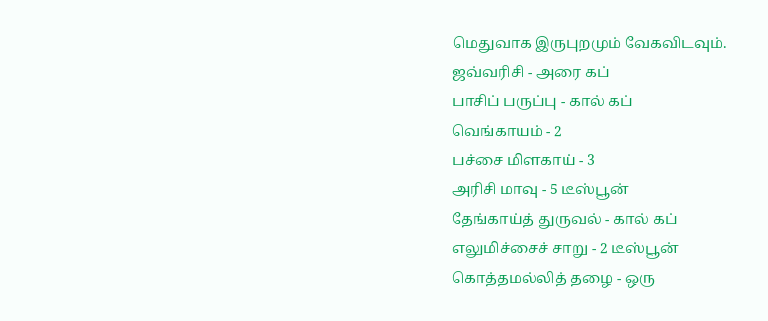மெதுவாக இருபுறமும் வேகவிடவும்.
ஜவ்வரிசி - அரை கப்
பாசிப் பருப்பு - கால் கப்
வெங்காயம் - 2
பச்சை மிளகாய் - 3
அரிசி மாவு - 5 டீஸ்பூன்
தேங்காய்த் துருவல் - கால் கப்
எலுமிச்சைச் சாறு - 2 டீஸ்பூன்
கொத்தமல்லித் தழை - ஒரு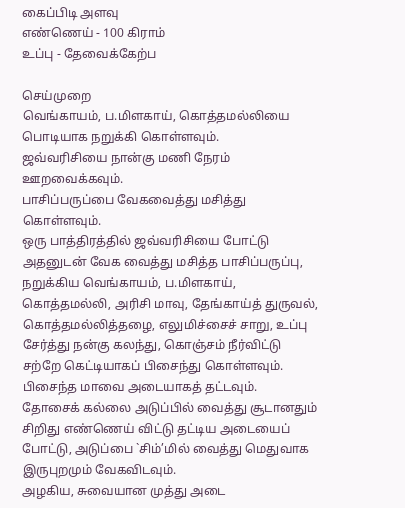கைப்பிடி அளவு
எண்ணெய் - 100 கிராம்
உப்பு - தேவைக்கேற்ப

செய்முறை
வெங்காயம், ப.மிளகாய், கொத்தமல்லியை பொடியாக நறுக்கி கொள்ளவும்.
ஜவ்வரிசியை நான்கு மணி நேரம் ஊறவைக்கவும்.
பாசிப்பருப்பை வேகவைத்து மசித்து கொள்ளவும்.
ஒரு பாத்திரத்தில் ஜவ்வரிசியை போட்டு அதனுடன் வேக வைத்து மசித்த பாசிப்பருப்பு, நறுக்கிய வெங்காயம், ப.மிளகாய், கொத்தமல்லி, அரிசி மாவு, தேங்காய்த் துருவல், கொத்தமல்லித்தழை, எலுமிச்சைச் சாறு, உப்பு சேர்த்து நன்கு கலந்து, கொஞ்சம் நீர்விட்டு சற்றே கெட்டியாகப் பிசைந்து கொள்ளவும்.
பிசைந்த மாவை அடையாகத் தட்டவும்.
தோசைக் கல்லை அடுப்பில் வைத்து சூடானதும் சிறிது எண்ணெய் விட்டு தட்டிய அடையைப் போட்டு, அடுப்பை `சிம்’மில் வைத்து மெதுவாக இருபுறமும் வேகவிடவும்.
அழகிய, சுவையான முத்து அடை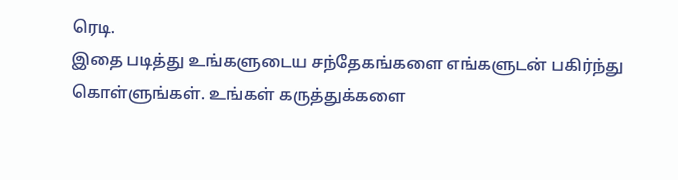ரெடி.
இதை படித்து உங்களுடைய சந்தேகங்களை எங்களுடன் பகிர்ந்து கொள்ளுங்கள். உங்கள் கருத்துக்களை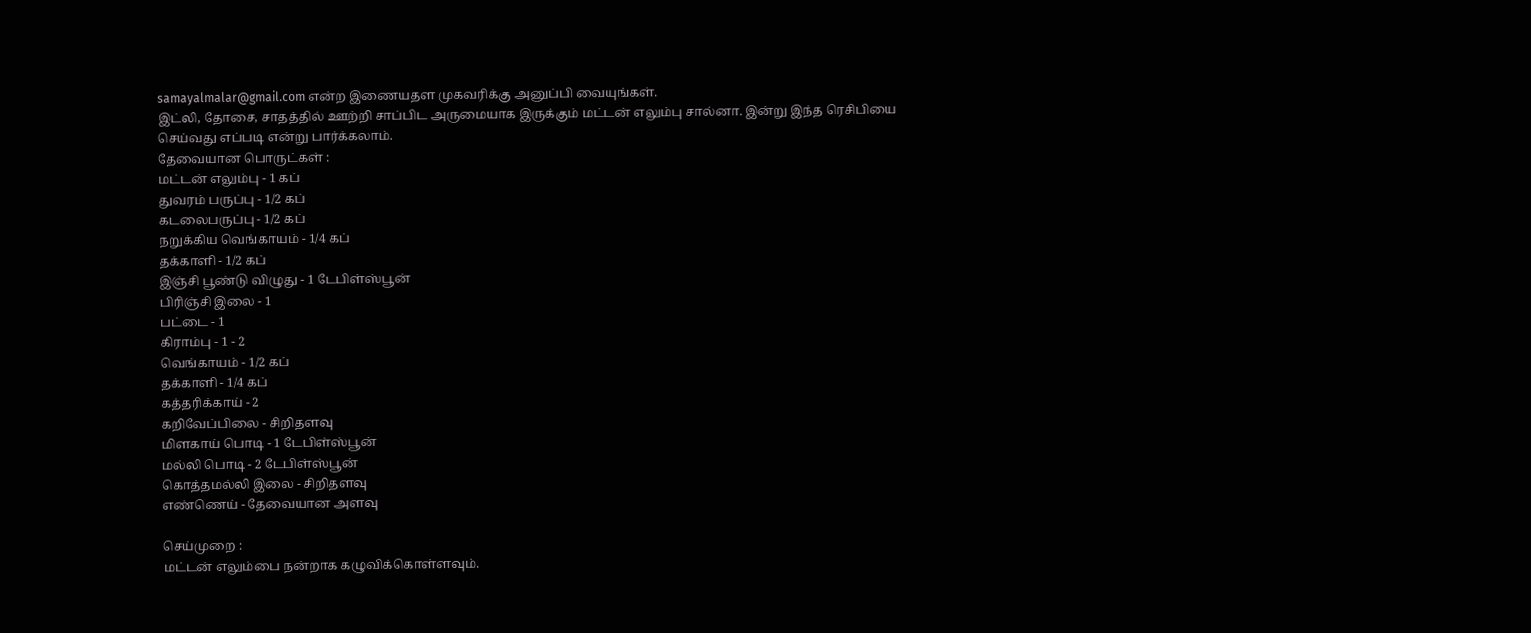samayalmalar@gmail.com என்ற இணையதள முகவரிக்கு அனுப்பி வையுங்கள்.
இட்லி, தோசை, சாதத்தில் ஊற்றி சாப்பிட அருமையாக இருக்கும் மட்டன் எலும்பு சால்னா. இன்று இந்த ரெசிபியை செய்வது எப்படி என்று பார்க்கலாம்.
தேவையான பொருட்கள் :
மட்டன் எலும்பு - 1 கப்
துவரம் பருப்பு - 1/2 கப்
கடலைபருப்பு - 1/2 கப்
நறுக்கிய வெங்காயம் - 1/4 கப்
தக்காளி - 1/2 கப்
இஞ்சி பூண்டு விழுது - 1 டேபிள்ஸ்பூன்
பிரிஞ்சி இலை - 1
பட்டை - 1
கிராம்பு - 1 - 2
வெங்காயம் - 1/2 கப்
தக்காளி - 1/4 கப்
கத்தரிக்காய் - 2
கறிவேப்பிலை - சிறிதளவு
மிளகாய் பொடி - 1 டேபிள்ஸ்பூன்
மல்லி பொடி - 2 டேபிள்ஸ்பூன்
கொத்தமல்லி இலை - சிறிதளவு
எண்ணெய் - தேவையான அளவு

செய்முறை :
மட்டன் எலும்பை நன்றாக கழுவிக்கொள்ளவும்.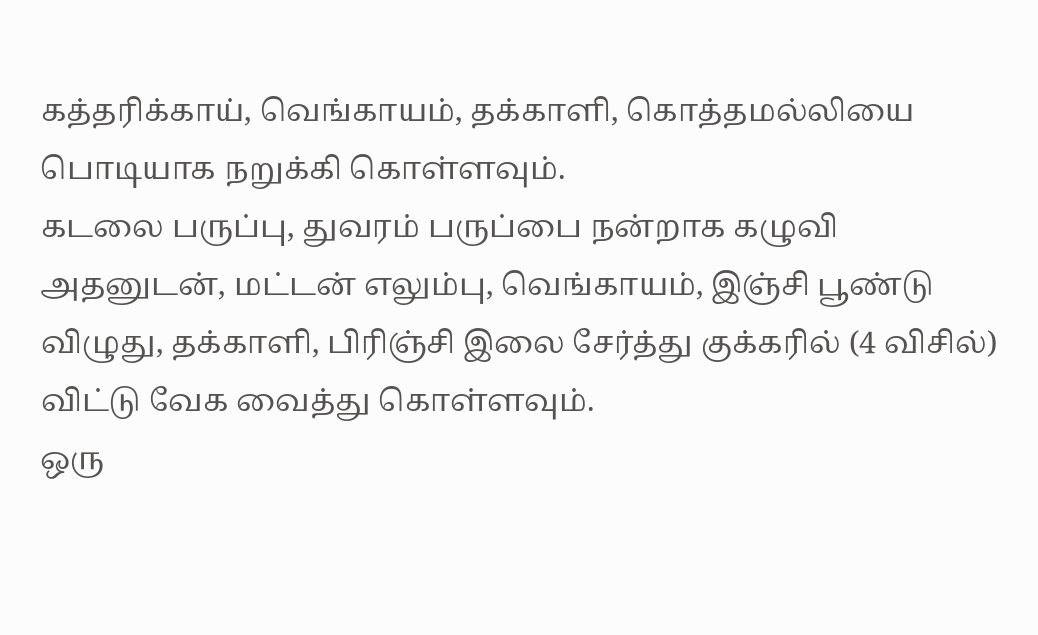கத்தரிக்காய், வெங்காயம், தக்காளி, கொத்தமல்லியை பொடியாக நறுக்கி கொள்ளவும்.
கடலை பருப்பு, துவரம் பருப்பை நன்றாக கழுவி அதனுடன், மட்டன் எலும்பு, வெங்காயம், இஞ்சி பூண்டு விழுது, தக்காளி, பிரிஞ்சி இலை சேர்த்து குக்கரில் (4 விசில்) விட்டு வேக வைத்து கொள்ளவும்.
ஒரு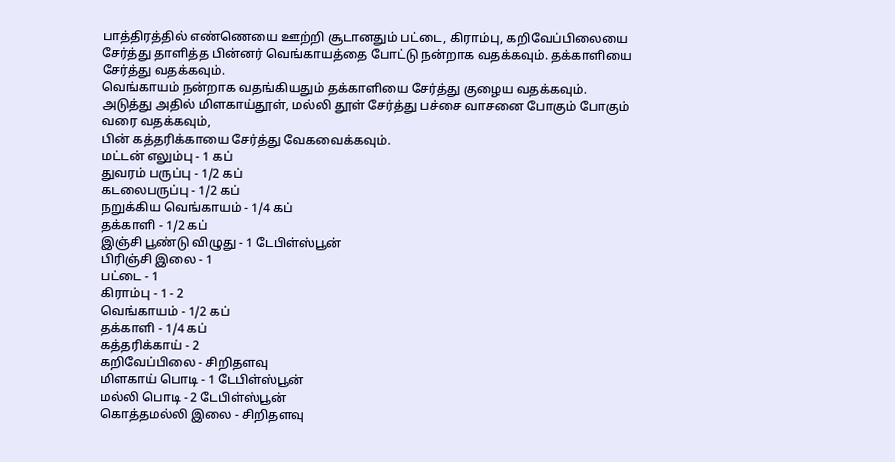பாத்திரத்தில் எண்ணெயை ஊற்றி சூடானதும் பட்டை, கிராம்பு, கறிவேப்பிலையை சேர்த்து தாளித்த பின்னர் வெங்காயத்தை போட்டு நன்றாக வதக்கவும். தக்காளியை சேர்த்து வதக்கவும்.
வெங்காயம் நன்றாக வதங்கியதும் தக்காளியை சேர்த்து குழைய வதக்கவும்.
அடுத்து அதில் மிளகாய்தூள், மல்லி தூள் சேர்த்து பச்சை வாசனை போகும் போகும் வரை வதக்கவும்,
பின் கத்தரிக்காயை சேர்த்து வேகவைக்கவும்.
மட்டன் எலும்பு - 1 கப்
துவரம் பருப்பு - 1/2 கப்
கடலைபருப்பு - 1/2 கப்
நறுக்கிய வெங்காயம் - 1/4 கப்
தக்காளி - 1/2 கப்
இஞ்சி பூண்டு விழுது - 1 டேபிள்ஸ்பூன்
பிரிஞ்சி இலை - 1
பட்டை - 1
கிராம்பு - 1 - 2
வெங்காயம் - 1/2 கப்
தக்காளி - 1/4 கப்
கத்தரிக்காய் - 2
கறிவேப்பிலை - சிறிதளவு
மிளகாய் பொடி - 1 டேபிள்ஸ்பூன்
மல்லி பொடி - 2 டேபிள்ஸ்பூன்
கொத்தமல்லி இலை - சிறிதளவு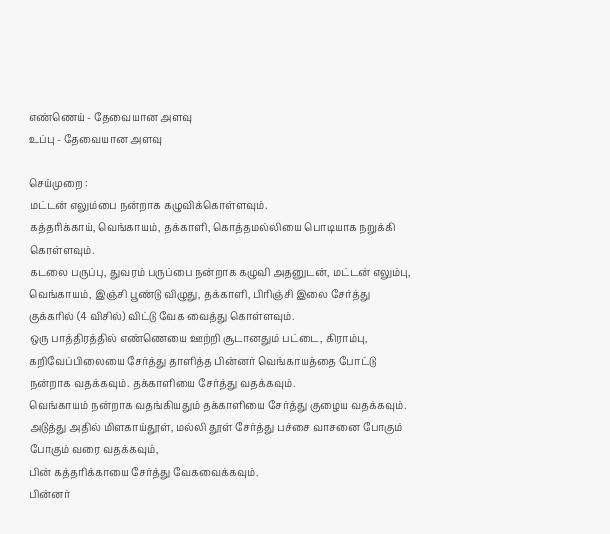எண்ணெய் - தேவையான அளவு
உப்பு - தேவையான அளவு

செய்முறை :
மட்டன் எலும்பை நன்றாக கழுவிக்கொள்ளவும்.
கத்தரிக்காய், வெங்காயம், தக்காளி, கொத்தமல்லியை பொடியாக நறுக்கி கொள்ளவும்.
கடலை பருப்பு, துவரம் பருப்பை நன்றாக கழுவி அதனுடன், மட்டன் எலும்பு, வெங்காயம், இஞ்சி பூண்டு விழுது, தக்காளி, பிரிஞ்சி இலை சேர்த்து குக்கரில் (4 விசில்) விட்டு வேக வைத்து கொள்ளவும்.
ஒரு பாத்திரத்தில் எண்ணெயை ஊற்றி சூடானதும் பட்டை, கிராம்பு, கறிவேப்பிலையை சேர்த்து தாளித்த பின்னர் வெங்காயத்தை போட்டு நன்றாக வதக்கவும். தக்காளியை சேர்த்து வதக்கவும்.
வெங்காயம் நன்றாக வதங்கியதும் தக்காளியை சேர்த்து குழைய வதக்கவும்.
அடுத்து அதில் மிளகாய்தூள், மல்லி தூள் சேர்த்து பச்சை வாசனை போகும் போகும் வரை வதக்கவும்,
பின் கத்தரிக்காயை சேர்த்து வேகவைக்கவும்.
பின்னர்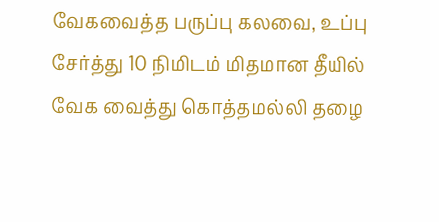வேகவைத்த பருப்பு கலவை, உப்பு சேர்த்து 10 நிமிடம் மிதமான தீயில் வேக வைத்து கொத்தமல்லி தழை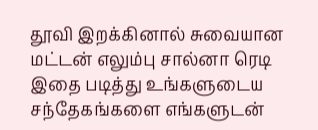தூவி இறக்கினால் சுவையான மட்டன் எலும்பு சால்னா ரெடி
இதை படித்து உங்களுடைய சந்தேகங்களை எங்களுடன்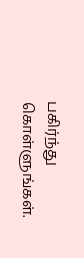பகிர்ந்து கொள்ளுங்கள்.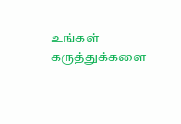உங்கள் கருத்துக்களை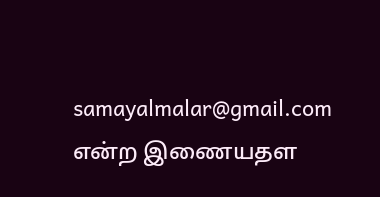samayalmalar@gmail.com என்ற இணையதள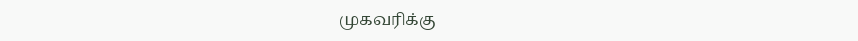முகவரிக்கு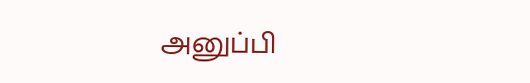அனுப்பி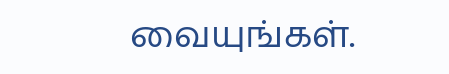வையுங்கள்.